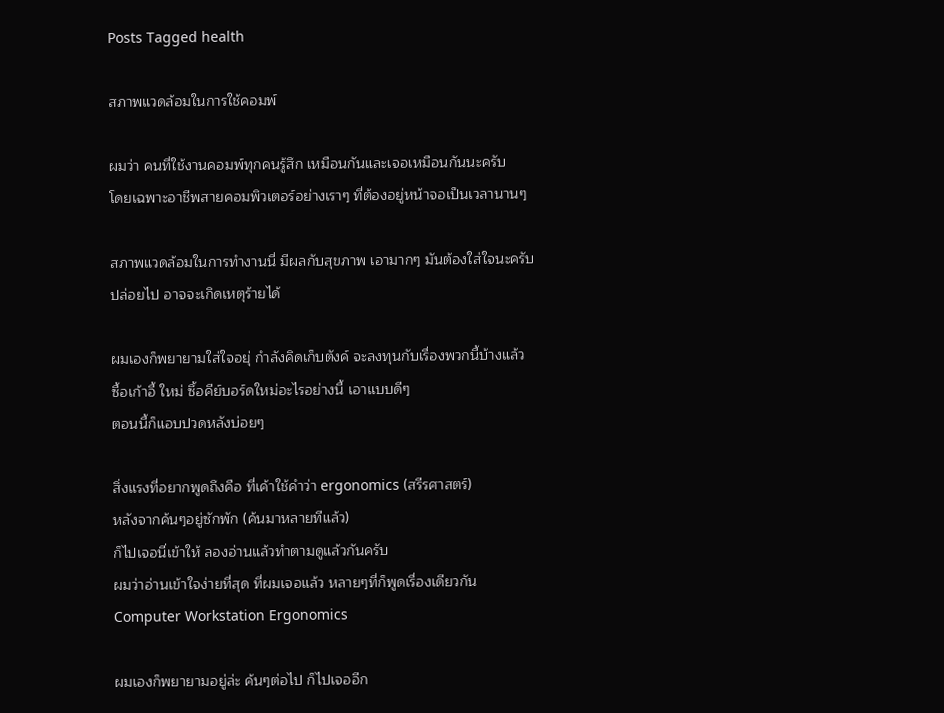Posts Tagged health

สภาพแวดล้อมในการใช้คอมพ์

ผมว่า คนที่ใช้งานคอมพ์ทุกคนรู้สึก เหมือนกันและเจอเหมือนกันนะครับ
โดยเฉพาะอาชีพสายคอมพิวเตอร์อย่างเราๆ ที่ต้องอยู่หน้าจอเป็นเวลานานๆ

สภาพแวดล้อมในการทำงานนี่ มีผลกับสุขภาพ เอามากๆ มันต้องใส่ใจนะครับ
ปล่อยไป อาจจะเกิดเหตุร้ายได้

ผมเองก็พยายามใส่ใจอยุ่ กำลังคิดเก็บตังค์ จะลงทุนกับเรื่องพวกนี้บ้างแล้ว
ซื้อเก้าอี้ ใหม่ ซึ้อคีย์บอร์ดใหม่อะไรอย่างนี้ เอาแบบดีๆ
ตอนนี้ก็แอบปวดหลังบ่อยๆ

สิ่งแรงที่อยากพูดถึงคือ ที่เค้าใช้คำว่า ergonomics (สรีรศาสตร์)
หลังจากค้นๆอยู่ซักพัก (ค้นมาหลายทีแล้ว)
ก็ไปเจอนี่เข้าให้ ลองอ่านแล้วทำตามดูแล้วกันครับ
ผมว่าอ่านเข้าใจง่ายที่สุด ที่ผมเจอแล้ว หลายๆที่ก็พูดเรื่องเดียวกัน
Computer Workstation Ergonomics

ผมเองก็พยายามอยู่ล่ะ ค้นๆต่อไป ก็ไปเจออีก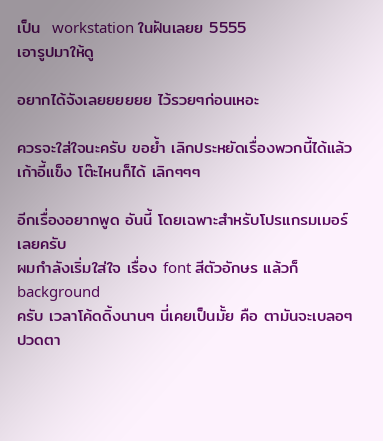เป็น  workstation ในฝันเลยย 5555
เอารูปมาให้ดู

อยากได้จังเลยยยยยย ไว้รวยๆก่อนเหอะ

ควรจะใส่ใจนะครับ ขอย้ำ เลิกประหยัดเรื่องพวกนี้ได้แล้ว
เก้าอี้แข็ง โต๊ะไหนก็ได้ เลิกๆๆๆ

อีกเรื่องอยากพูด อันนี้ โดยเฉพาะสำหรับโปรแกรมเมอร์เลยครับ
ผมกำลังเริ่มใส่ใจ เรื่อง font สีตัวอักษร แล้วก็ background
ครับ เวลาโค้ดดิ้งนานๆ นี่เคยเป็นมั้ย คือ ตามันจะเบลอๆ ปวดตา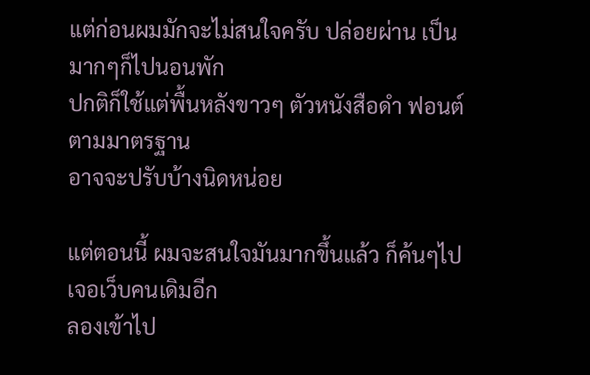แต่ก่อนผมมักจะไม่สนใจครับ ปล่อยผ่าน เป็นมากๆก็ไปนอนพัก
ปกติก็ใช้แต่พื้นหลังขาวๆ ตัวหนังสือดำ ฟอนต์ตามมาตรฐาน
อาจจะปรับบ้างนิดหน่อย

แต่ตอนนี้ ผมจะสนใจมันมากขึ้นแล้ว ก็ค้นๆไปเจอเว็บคนเดิมอีก
ลองเข้าไป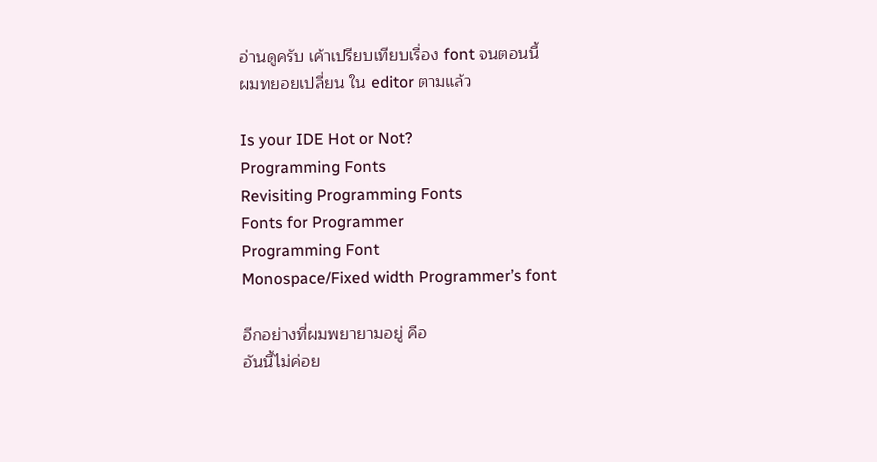อ่านดูครับ เค้าเปรียบเทียบเรื่อง font จนตอนนี้
ผมทยอยเปลี่ยน ใน editor ตามแล้ว

Is your IDE Hot or Not?
Programming Fonts
Revisiting Programming Fonts
Fonts for Programmer
Programming Font
Monospace/Fixed width Programmer’s font

อีกอย่างที่ผมพยายามอยู่ คือ
อันนี้ไม่ค่อย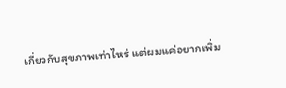เกี่ยวกับสุขภาพเท่าไหร่ แต่ผมแค่อยากเพิ่ม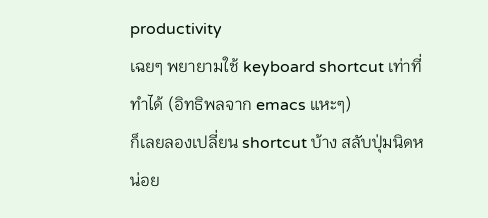productivity
เฉยๆ พยายามใช้ keyboard shortcut เท่าที่ทำได้ (อิทธิพลจาก emacs แหะๆ)
ก็เลยลองเปลี่ยน shortcut บ้าง สลับปุ่มนิดหน่อย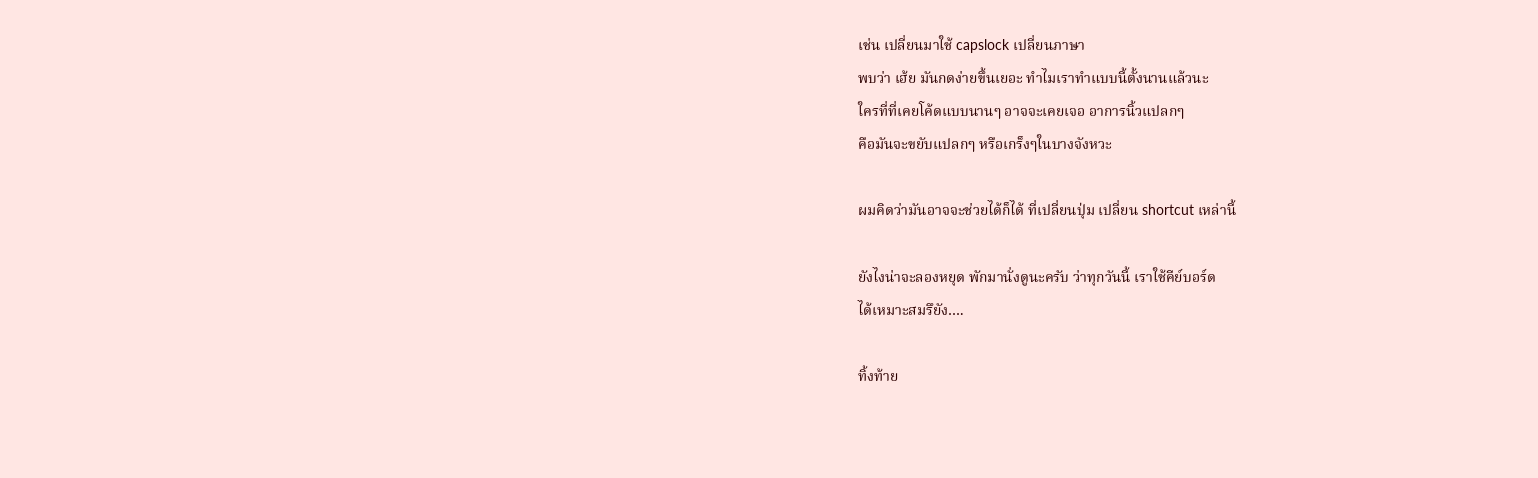เช่น เปลี่ยนมาใช้ capslock เปลี่ยนภาษา
พบว่า เฮ้ย มันกดง่ายขึ้นเยอะ ทำไมเราทำแบบนี้ตั้งนานแล้วนะ
ใครที่ที่เคยโค้ดแบบนานๆ อาจจะเคยเจอ อาการนิ้วแปลกๆ
คือมันจะขยับแปลกๆ หรือเกร็งๆในบางจังหวะ

ผมคิดว่ามันอาจจะช่วยได้ก็ได้ ที่เปลี่ยนปุ่ม เปลี่ยน shortcut เหล่านี้

ยังไงน่าจะลองหยุด พักมานั่งดูนะครับ ว่าทุกวันนี้ เราใช้คีย์บอร์ด
ได้เหมาะสมรึยัง….

ทิ้งท้าย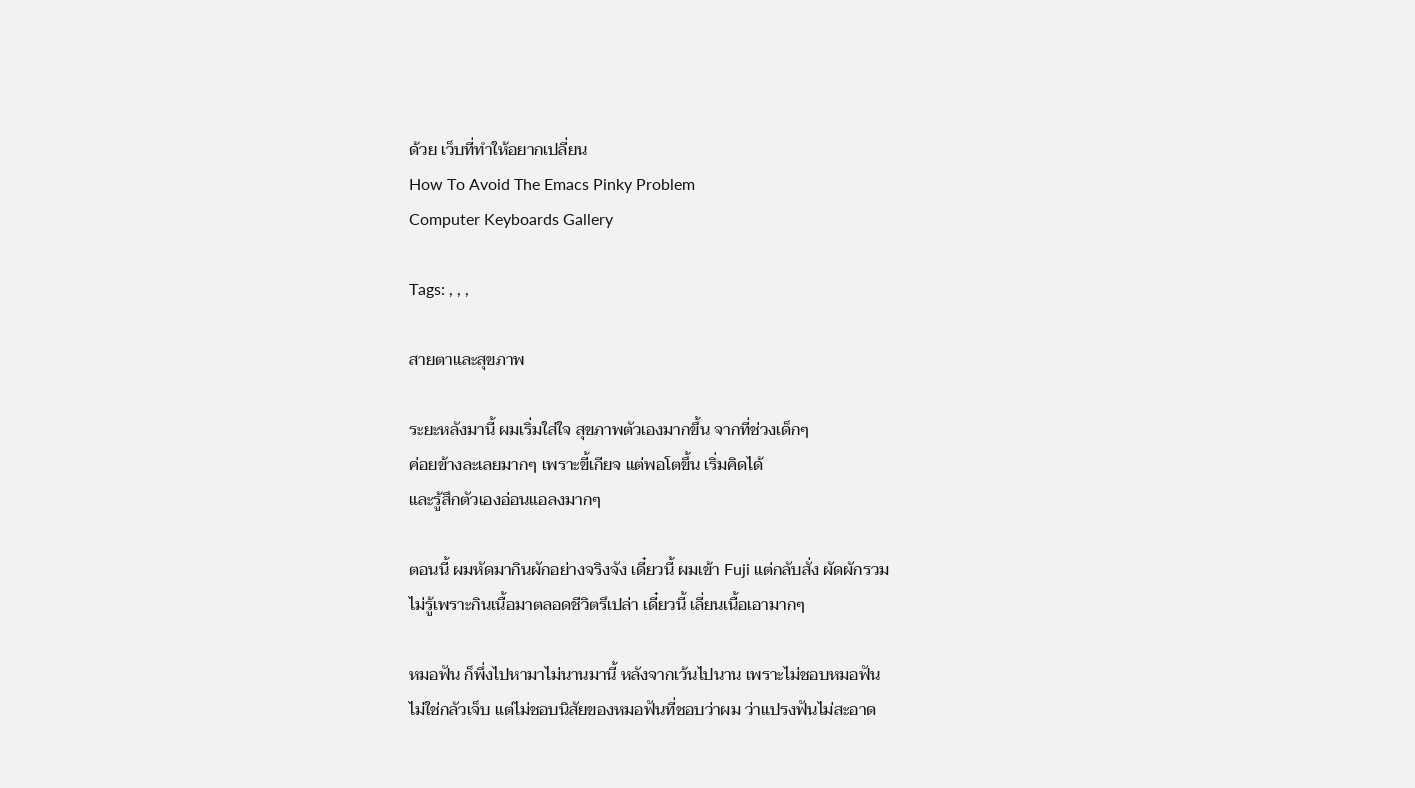ด้วย เว็บที่ทำให้อยากเปลี่ยน
How To Avoid The Emacs Pinky Problem
Computer Keyboards Gallery

Tags: , , ,

สายตาและสุขภาพ

ระยะหลังมานี้ ผมเริ่มใส่ใจ สุขภาพตัวเองมากขึ้น จากที่ช่วงเด็กๆ
ค่อยข้างละเลยมากๆ เพราะขี้เกียจ แต่พอโตขึ้น เริ่มคิดได้
และรู้สึกตัวเองอ่อนแอลงมากๆ

ตอนนี้ ผมหัดมากินผักอย่างจริงจัง เดี๋ยวนี้ ผมเข้า Fuji แต่กลับสั่ง ผัดผักรวม
ไม่รู้เพราะกินเนื้อมาตลอดชีวิตรึเปล่า เดี๋ยวนี้ เลี่ยนเนื้อเอามากๆ

หมอฟัน ก็พึ่งไปหามาไม่นานมานี้ หลังจากเว้นไปนาน เพราะไม่ชอบหมอฟัน
ไม่ใช่กลัวเจ็บ แต่ไม่ชอบนิสัยของหมอฟันที่ชอบว่าผม ว่าแปรงฟันไม่สะอาด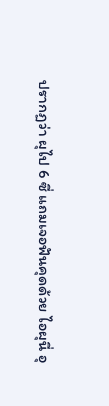ปรากฏว่า ผุไป 6 ซี่ แถมเจอฟันคุดด้วย ไอผุนี่ อุ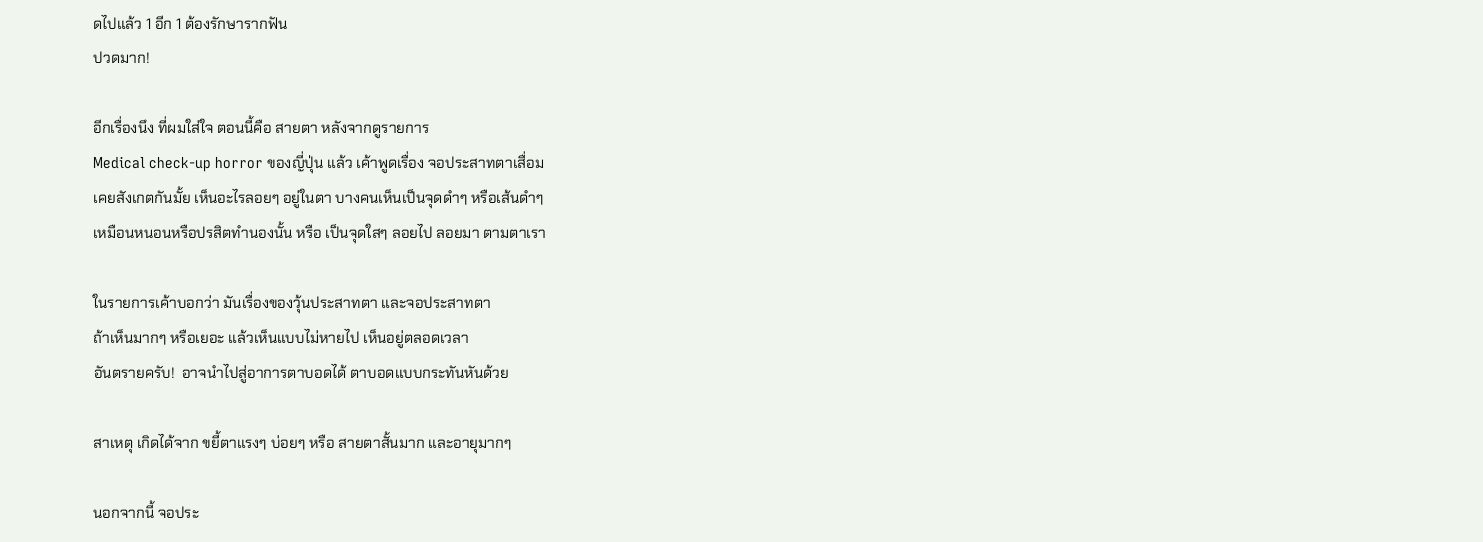ดไปแล้ว 1 อีก 1 ต้องรักษารากฟัน
ปวดมาก!

อีกเรื่องนึง ที่ผมใส่ใจ ตอนนี้คือ สายตา หลังจากดูรายการ
Medical check-up horror ของญี่ปุ่น แล้ว เค้าพูดเรื่อง จอประสาทตาเสื่อม
เคยสังเกตกันมั้ย เห็นอะไรลอยๆ อยู่ในตา บางคนเห็นเป็นจุดดำๆ หรือเส้นดำๆ
เหมือนหนอนหรือปรสิตทำนองนั้น หรือ เป็นจุดใสๆ ลอยไป ลอยมา ตามตาเรา

ในรายการเค้าบอกว่า มันเรื่องของวุ้นประสาทตา และจอประสาทตา
ถ้าเห็นมากๆ หรือเยอะ แล้วเห็นแบบไม่หายไป เห็นอยู่ตลอดเวลา
อันตรายครับ!  อาจนำไปสู่อาการตาบอดได้ ตาบอดแบบกระทันหันด้วย

สาเหตุ เกิดได้จาก ขยี้ตาแรงๆ บ่อยๆ หรือ สายตาสั้นมาก และอายุมากๆ

นอกจากนี้ จอประ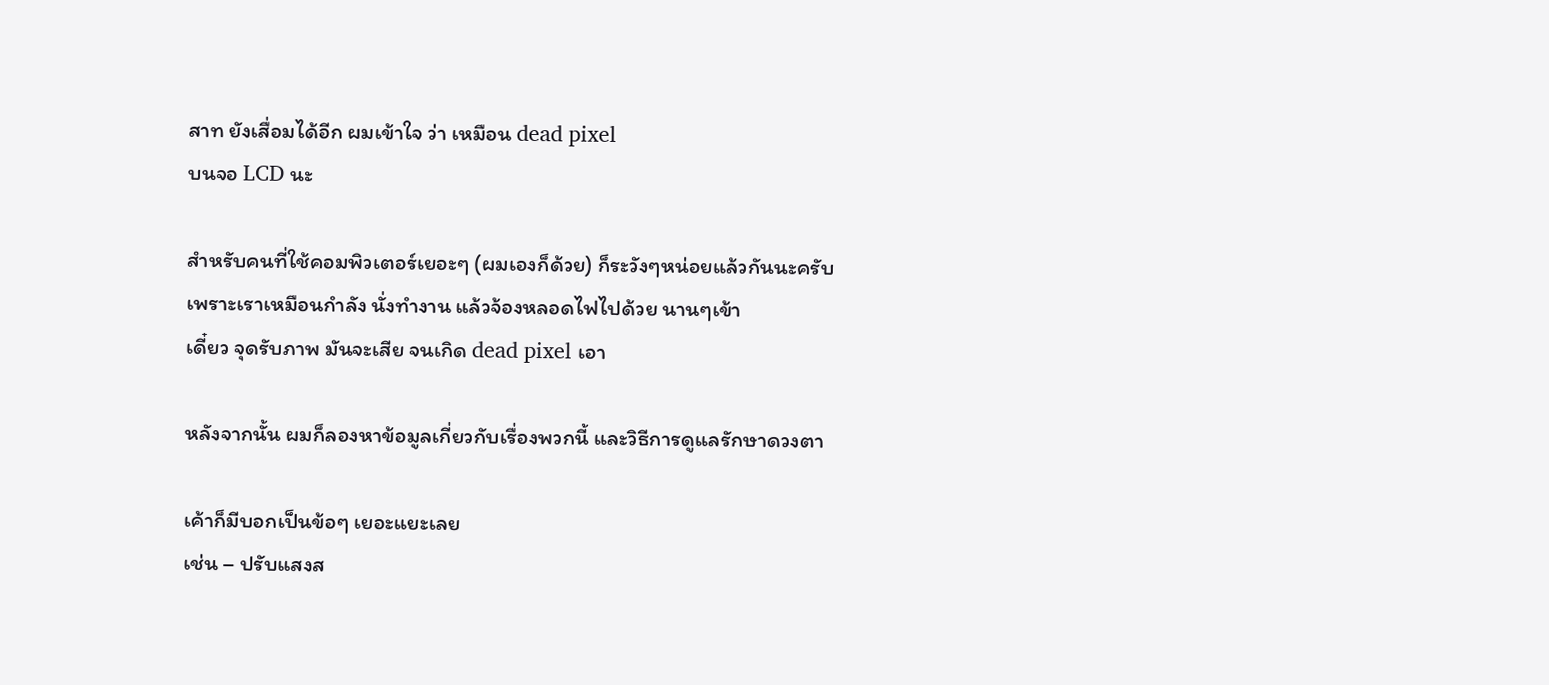สาท ยังเสื่อมได้อีก ผมเข้าใจ ว่า เหมือน dead pixel
บนจอ LCD นะ

สำหรับคนที่ใช้คอมพิวเตอร์เยอะๆ (ผมเองก็ด้วย) ก็ระวังๆหน่อยแล้วกันนะครับ
เพราะเราเหมือนกำลัง นั่งทำงาน แล้วจ้องหลอดไฟไปด้วย นานๆเข้า
เดี๋ยว จุดรับภาพ มันจะเสีย จนเกิด dead pixel เอา

หลังจากนั้น ผมก็ลองหาข้อมูลเกี่ยวกับเรื่องพวกนี้ และวิธีการดูแลรักษาดวงตา

เค้าก็มีบอกเป็นข้อๆ เยอะแยะเลย
เช่น – ปรับแสงส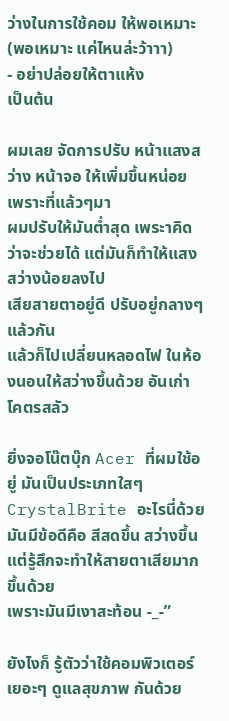ว่างในการใช้คอม ให้พอเหมาะ  (พอเหมาะ แค่ไหนล่ะว้าาา)
- อย่าปล่อยให้ตาแห้ง
เป็นต้น

ผมเลย จัดการปรับ หน้าแสงสว่าง หน้าจอ ให้เพิ่มขึ้นหน่อย เพราะที่แล้วๆมา
ผมปรับให้มันต่ำสุด เพระาคิดว่าจะช่วยได้ แต่มันก็ทำให้แสงสว่างน้อยลงไป
เสียสายตาอยู่ดี ปรับอยู่กลางๆแล้วกัน
แล้วก็ไปเปลี่ยนหลอดไฟ ในห้องนอนให้สว่างขึ้นด้วย อันเก่า โคตรสลัว

ยิ่งจอโน๊ตบุ๊ก Acer ที่ผมใช้อยู่ มันเป็นประเภทใสๆ CrystalBrite อะไรนี่ด้วย
มันมีข้อดีคือ สีสดขึ้น สว่างขึ้น  แต่รู้สึกจะทำให้สายตาเสียมากขึ้นด้วย
เพราะมันมีเงาสะท้อน -_-”

ยังไงก็ รู้ตัวว่าใช้คอมพิวเตอร์เยอะๆ ดูแลสุขภาพ กันด้วย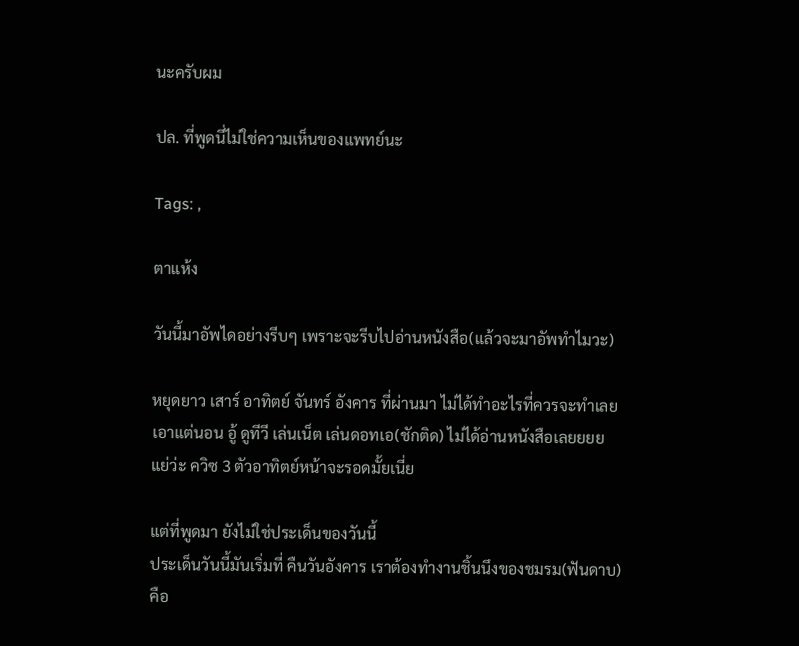นะครับผม

ปล. ที่พูดนี่ไม่ใช่ความเห็นของแพทย์นะ

Tags: ,

ตาแห้ง

วันนี้มาอัพไดอย่างรีบๆ เพราะจะรีบไปอ่านหนังสือ(แล้วจะมาอัพทำไมวะ)

หยุดยาว เสาร์ อาทิตย์ จันทร์ อังคาร ที่ผ่านมา ไม่ได้ทำอะไรที่ควรจะทำเลย
เอาแต่นอน อู้ ดูทีวี เล่นเน็ต เล่นดอทเอ(ชักติด) ไม่ได้อ่านหนังสือเลยยยย
แย่ว่ะ ควิซ 3 ตัวอาทิตย์หน้าจะรอดมั้ยเนี่ย

แต่ที่พูดมา ยังไม่ใช่ประเด็นของวันนี้
ประเด็นวันนี้มันเริ่มที่ คืนวันอังคาร เราต้องทำงานชิ้นนึงของชมรม(ฟันดาบ)
คือ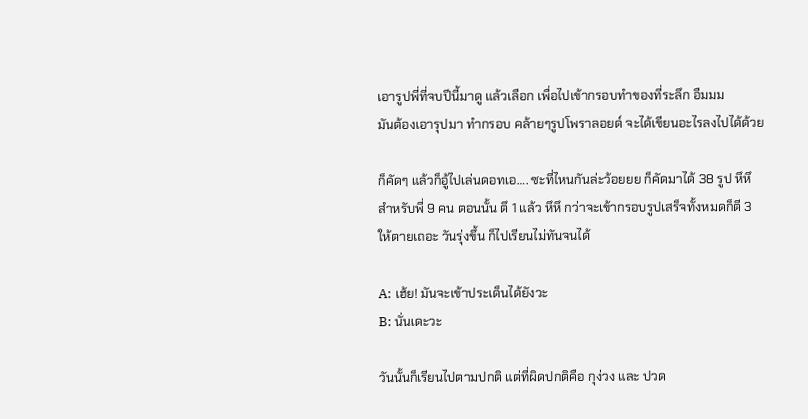เอารูปพี่ที่จบปีนี้มาดู แล้วเลือก เพื่อไปเข้ากรอบทำของที่ระลึก อืมมม
มันต้องเอารุปมา ทำกรอบ คล้ายๆรูปโพราลอยด์ จะได้เขียนอะไรลงไปได้ด้วย

ก็คัดๆ แล้วก็อู้ไปเล่นดอทเอ…. ซะที่ไหนกันล่ะว้อยยย ก็คัดมาได้ 38 รูป หึหึ
สำหรับพี่ 9 คน ตอนนั้น ตึ 1 แล้ว หึหึ กว่าจะเข้ากรอบรูปเสร็จทั้งหมดก็ตี 3
ให้ตายเถอะ วันรุ่งขึ้น ก็ไปเรียนไม่ทันจนได้

A: เฮ้ย! มันจะเข้าประเด็นได้ยังวะ
B: นั่นเดะวะ

วันนั้นก็เรียนไปตามปกติ แต่ที่ผิดปกติคือ กุง่วง และ ปวด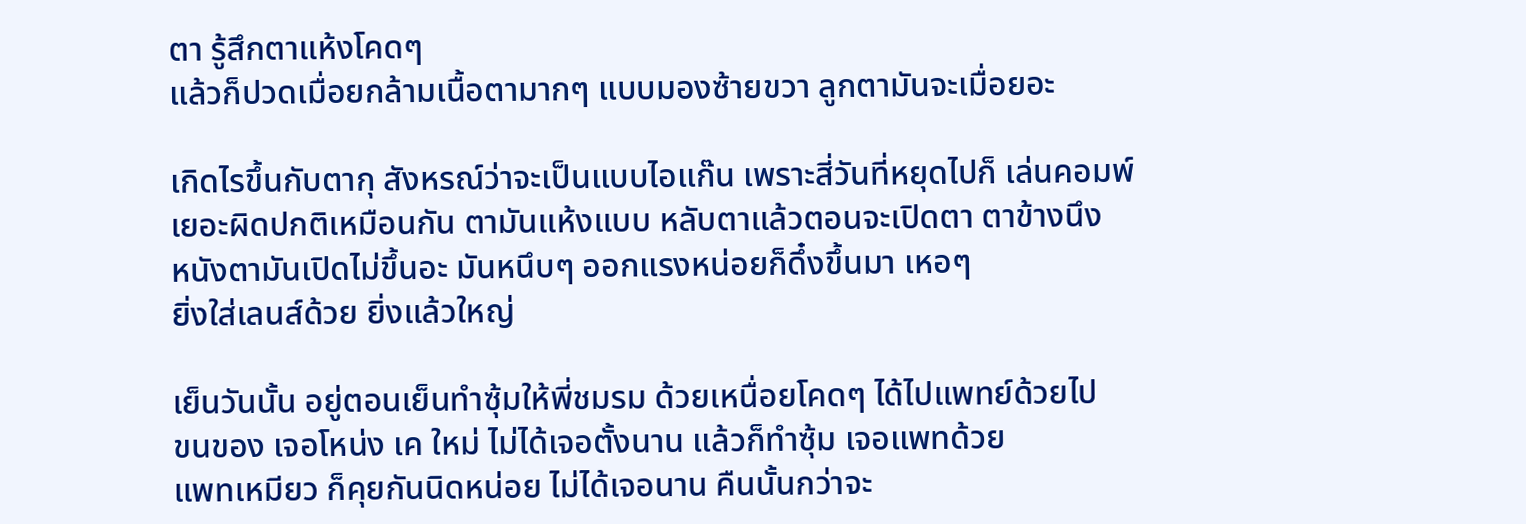ตา รู้สึกตาแห้งโคดๆ
แล้วก็ปวดเมื่อยกล้ามเนื้อตามากๆ แบบมองซ้ายขวา ลูกตามันจะเมื่อยอะ

เกิดไรขึ้นกับตากุ สังหรณ์ว่าจะเป็นแบบไอแก๊น เพราะสี่วันที่หยุดไปก็ เล่นคอมพ์
เยอะผิดปกติเหมือนกัน ตามันแห้งแบบ หลับตาแล้วตอนจะเปิดตา ตาข้างนึง
หนังตามันเปิดไม่ขึ้นอะ มันหนึบๆ ออกแรงหน่อยก็ดึ๋งขึ้นมา เหอๆ
ยิ่งใส่เลนส์ด้วย ยิ่งแล้วใหญ่

เย็นวันนั้น อยู่ตอนเย็นทำซุ้มให้พี่ชมรม ด้วยเหนื่อยโคดๆ ได้ไปแพทย์ด้วยไป
ขนของ เจอโหน่ง เค ใหม่ ไม่ได้เจอตั้งนาน แล้วก็ทำซุ้ม เจอแพทด้วย
แพทเหมียว ก็คุยกันนิดหน่อย ไม่ได้เจอนาน คืนนั้นกว่าจะ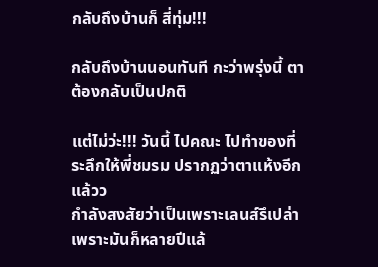กลับถึงบ้านก็ สี่ทุ่ม!!!

กลับถึงบ้านนอนทันที กะว่าพรุ่งนี้ ตาต้องกลับเป็นปกติ

แต่ไม่ว่ะ!!! วันนี้ ไปคณะ ไปทำของที่ระลึกให้พี่ชมรม ปรากฏว่าตาแห้งอีกแล้วว
กำลังสงสัยว่าเป็นเพราะเลนส์รึเปล่า เพราะมันก็หลายปีแล้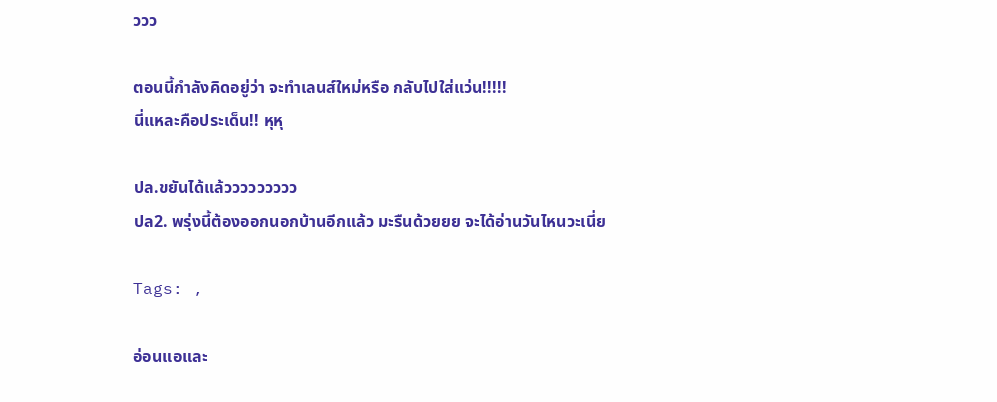ววว

ตอนนี้กำลังคิดอยู่ว่า จะทำเลนส์ใหม่หรือ กลับไปใส่แว่น!!!!!
นี่แหละคือประเด็น!! หุหุ

ปล.ขยันได้แล้ววววววววว
ปล2. พรุ่งนี้ต้องออกนอกบ้านอีกแล้ว มะรืนด้วยยย จะได้อ่านวันไหนวะเนี่ย

Tags: ,

อ่อนแอและ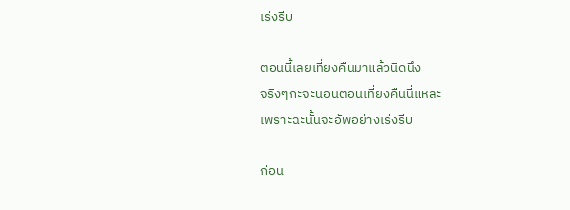เร่งรีบ

ตอนนี้เลยเที่ยงคืนมาแล้วนิดนึง
จริงๆกะจะนอนตอนเที่ยงคืนนี่แหละ
เพราะฉะนั้นจะอัพอย่างเร่งรีบ

ก่อน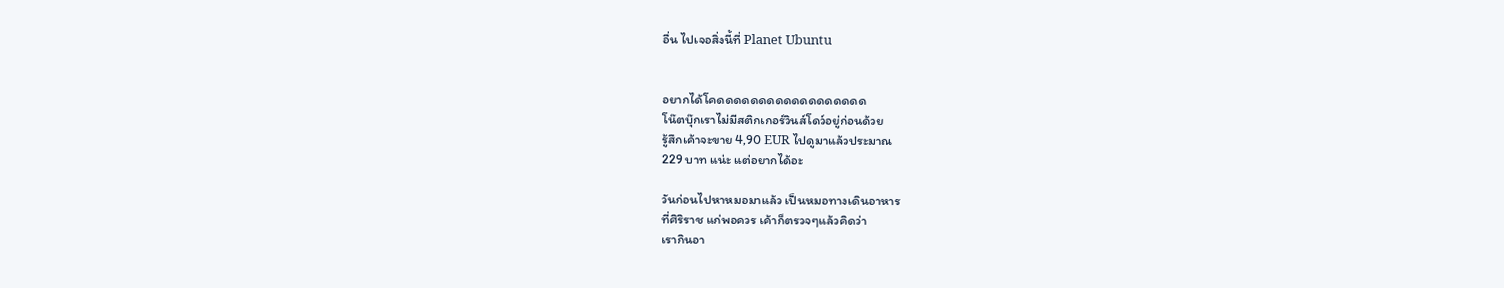อื่น ไปเจอสิ่งนี้ที่ Planet Ubuntu


อยากได้โคดดดดดดดดดดดดดดดดดด
โน๊ตบุ๊กเราไม่มีสติกเกอร์วินส์โดว์อยู่ก่อนด้วย
รู้สึกเค้าจะขาย 4,90 EUR ไปดูมาแล้วประมาณ
229 บาท แน่ะ แต่อยากได้อะ

วันก่อนไปหาหมอมาแล้ว เป็นหมอทางเดินอาหาร
ที่ศิริราช แก่พอควร เค้าก็ตรวจๆแล้วคิดว่า
เรากินอา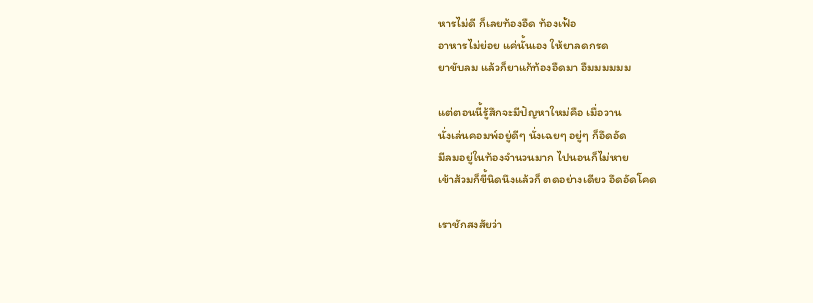หารไม่ดี ก็เลยท้องอืด ท้องเฟ้อ
อาหารไม่ย่อย แค่นั้นเอง ให้ยาลดกรด
ยาขับลม แล้วก็ยาแก้ท้องอืดมา อืมมมมมม

แต่ตอนนี้รู้สึกจะมีปัญหาใหม่คือ เมื่อวาน
นั่งเล่นคอมพ์อยู่ดีๆ นั่งเฉยๆ อยู่ๆ ก็อึดอัด
มีลมอยู่ในท้องจำนวนมาก ไปนอนก็ไม่หาย
เข้าส้วมก็ขี้นิดนึงแล้วก็ ตดอย่างเดียว อึดอัดโคด

เราชักสงสัยว่า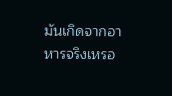มันเกิดจากอาหารจริงเหรอ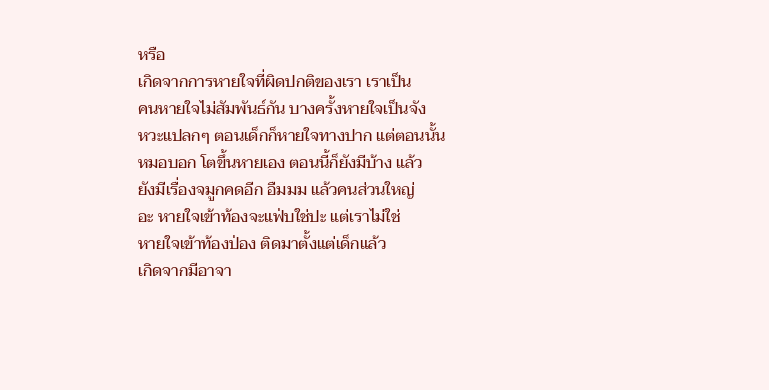หรือ
เกิดจากการหายใจที่ผิดปกติของเรา เราเป็น
คนหายใจไม่สัมพันธ์กัน บางครั้งหายใจเป็นจัง
หวะแปลกๆ ตอนเด็กก็หายใจทางปาก แต่ตอนนั้น
หมอบอก โตขึ้นหายเอง ตอนนี้ก็ยังมีบ้าง แล้ว
ยังมีเรื่องจมูกคดอีก อืมมม แล้วคนส่วนใหญ่
อะ หายใจเข้าท้องจะแฟ่บใช่ปะ แต่เราไม่ใช่
หายใจเข้าท้องป่อง ติดมาตั้งแต่เด็กแล้ว
เกิดจากมีอาจา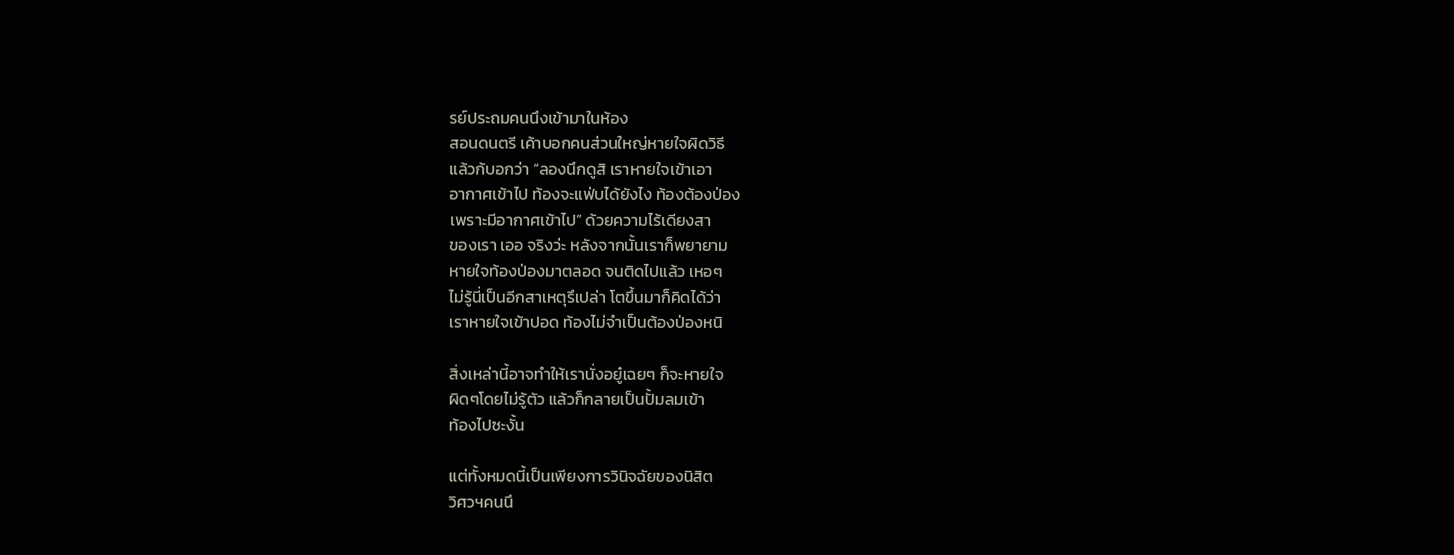รย์ประถมคนนึงเข้ามาในห้อง
สอนดนตรี เค้าบอกคนส่วนใหญ่หายใจผิดวิธี
แล้วก้บอกว่า “ลองนึกดูสิ เราหายใจเข้าเอา
อากาศเข้าไป ท้องจะแฟ่บได้ยังไง ท้องต้องป่อง
เพราะมีอากาศเข้าไป” ด้วยความไร้เดียงสา
ของเรา เออ จริงว่ะ หลังจากนั้นเราก็พยายาม
หายใจท้องป่องมาตลอด จนติดไปแล้ว เหอๆ
ไม่รู้นี่เป็นอีกสาเหตุรึเปล่า โตขึ้นมาก็คิดได้ว่า
เราหายใจเข้าปอด ท้องไม่จำเป็นต้องป่องหนิ

สิ่งเหล่านี้อาจทำให้เรานั่งอยู๋เฉยๆ ก็จะหายใจ
ผิดๆโดยไม่รู้ตัว แล้วก็กลายเป็นปั้มลมเข้า
ท้องไปซะงั้น

แต่ทั้งหมดนี้เป็นเพียงการวินิจฉัยของนิสิต
วิศวฯคนนึ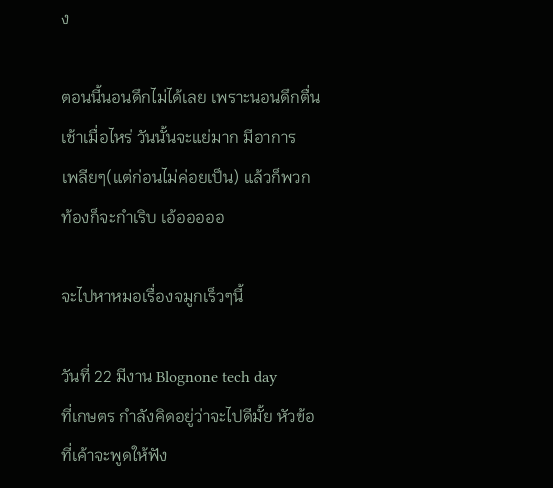ง

ตอนนี้นอนดึกไม่ได้เลย เพราะนอนดึกตื่น
เช้าเมื่อไหร่ วันนั้นจะแย่มาก มีอาการ
เพลียๆ(แต่ก่อนไม่ค่อยเป็น) แล้วก็พวก
ท้องก็จะกำเริบ เอ้อออออ

จะไปหาหมอเรื่องจมูกเร็วๆนี้

วันที่ 22 มีงาน Blognone tech day
ที่เกษตร กำลังคิดอยู่ว่าจะไปดีมั้ย หัวข้อ
ที่เค้าจะพูดให้ฟัง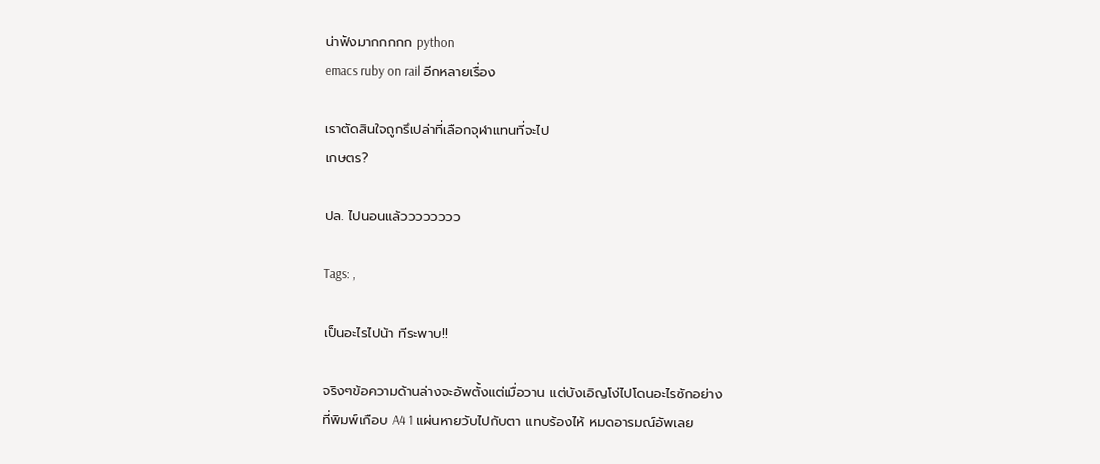น่าฟังมากกกกก python
emacs ruby on rail อีกหลายเรื่อง

เราตัดสินใจถูกรึเปล่าที่เลือกจุฬาแทนที่จะไป
เกษตร?

ปล. ไปนอนแล้วววววววว

Tags: ,

เป็นอะไรไปน้า ทีระพาบ!!

จริงๆข้อความด้านล่างจะอัพตั้งแต่เมื่อวาน แต่บังเอิญโง่ไปโดนอะไรซักอย่าง
ที่พิมพ์เกือบ A4 1 แผ่นหายวับไปกับตา แทบร้องไห้ หมดอารมณ์อัพเลย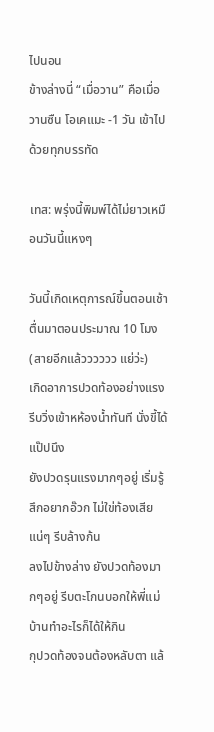ไปนอน
ข้างล่างนี่ “เมื่อวาน” คือเมื่อวานซืน โอเคแมะ -1 วัน เข้าไปด้วยทุกบรรทัด

เทส: พรุ่งนี้พิมพ์ได้ไม่ยาวเหมือนวันนี้แหงๆ

วันนี้เกิดเหตุการณ์ขึ้นตอนเช้า ตื่นมาตอนประมาณ 10 โมง (สายอีกแล้วววววว แย่ว่ะ)
เกิดอาการปวดท้องอย่างแรง รีบวิ่งเข้าหห้องน้ำทันที นั่งขี้ได้แป๊ปนึง
ยังปวดรุนแรงมากๆอยู่ เริ่มรู้สึกอยากอ๊วก ไม่ใข่ท้องเสียแน่ๆ รีบล้างก้น
ลงไปข้างล่าง ยังปวดท้องมากๆอยู่ รีบตะโกนบอกให้พี่แม่บ้านทำอะไรก็ได้ให้กิน
กุปวดท้องจนต้องหลับตา แล้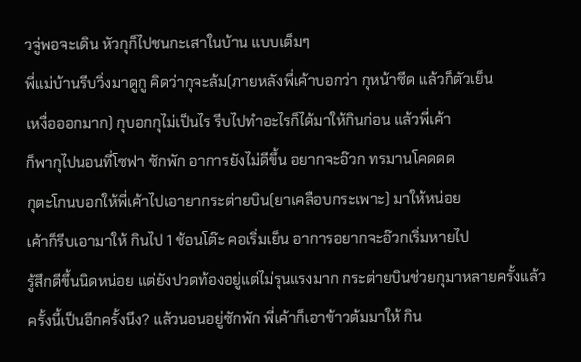วจู่พอจะเดิน หัวกุก็ไปชนกะเสาในบ้าน แบบเต็มๆ
พี่แม่บ้านรีบวิ่งมาดูกู คิดว่ากุจะล้ม(ภายหลังพี่เค้าบอกว่า กุหน้าซีด แล้วก็ตัวเย็น
เหงื่อออกมาก) กุบอกกุไม่เป็นไร รีบไปทำอะไรก็ได้มาให้กินก่อน แล้วพี่เค้า
ก็พากุไปนอนที่โซฟา ซักพัก อาการยังไม่ดีขึ้น อยากจะอ๊วก ทรมานโคดดด
กุตะโกนบอกให้พี่เค้าไปเอายากระต่ายบิน(ยาเคลือบกระเพาะ) มาให้หน่อย
เค้าก็รีบเอามาให้ กินไป 1 ช้อนโต๊ะ คอเริ่มเย็น อาการอยากจะอ๊วกเริ่มหายไป
รู้สึกดีขึ้นนิดหน่อย แต่ยังปวดท้องอยู่แต่ไม่รุนแรงมาก กระต่ายบินช่วยกุมาหลายครั้งแล้ว
ครั้งนี้เป็นอีกครั้งนึง? แล้วนอนอยู่ซักพัก พี่เค้าก็เอาข้าวต้มมาให้ กิน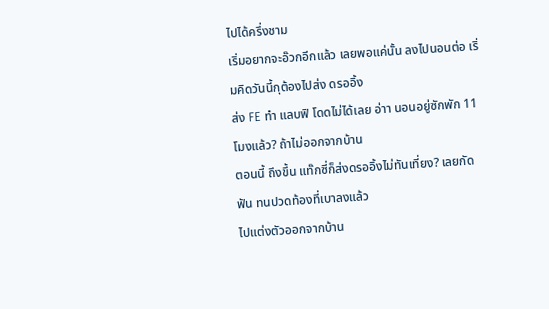ไปได้ครึ่งชาม
เริ่มอยากจะอ๊วกอีกแล้ว เลยพอแค่นั้น ลงไปนอนต่อ เริ่มคิดวันนี้กุต้องไปส่ง ดรออิ้ง
ส่ง FE ทำ แลบฟิ โดดไม่ได้เลย อ่าา นอนอยู่ซักพัก 11 โมงแล้ว? ถ้าไม่ออกจากบ้าน
ตอนนี้ ถึงขึ้น แท๊กซี่ก็ส่งดรออิ้งไม่ทันเที่ยง? เลยกัดฟัน ทนปวดท้องที่เบาลงแล้ว
ไปแต่งตัวออกจากบ้าน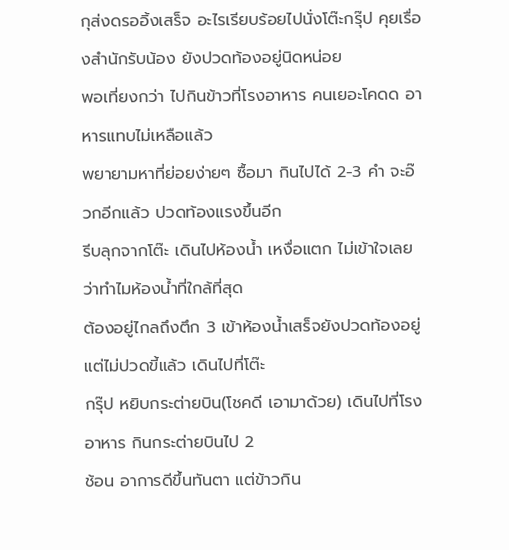กุส่งดรออิ้งเสร็จ อะไรเรียบร้อยไปนั่งโต๊ะกรุ๊ป คุยเรื่องสำนักรับน้อง ยังปวดท้องอยู่นิดหน่อย
พอเที่ยงกว่า ไปกินข้าวที่โรงอาหาร คนเยอะโคดด อาหารแทบไม่เหลือแล้ว
พยายามหาที่ย่อยง่ายๆ ซื้อมา กินไปได้ 2-3 คำ จะอ๊วกอีกแล้ว ปวดท้องแรงขึ้นอีก
รีบลุกจากโต๊ะ เดินไปห้องน้ำ เหงื่อแตก ไม่เข้าใจเลยว่าทำไมห้องน้ำที่ใกล้ที่สุด
ต้องอยู่ไกลถึงตึก 3 เข้าห้องน้ำเสร็จยังปวดท้องอยู่ แต่ไม่ปวดขี้แล้ว เดินไปที่โต๊ะ
กรุ๊ป หยิบกระต่ายบิน(โชคดี เอามาด้วย) เดินไปที่โรงอาหาร กินกระต่ายบินไป 2
ช้อน อาการดีขึ้นทันตา แต่ข้าวกิน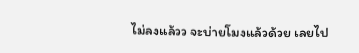ไม่ลงแล้วว จะบ่ายโมงแล้วด้วย เลยไป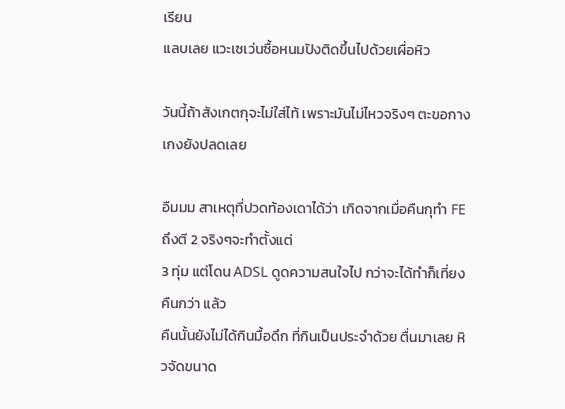เรียน
แลบเลย แวะเซเว่นซื้อหนมปังติดขึ้นไปด้วยเผื่อหิว

วันนี้ถ้าสังเกตกุจะไม่ใส่ไท้ เพราะมันไม่ไหวจริงๆ ตะขอกางเกงยังปลดเลย

อืมมม สาเหตุที่ปวดท้องเดาได้ว่า เกิดจากเมื่อคืนกุทำ FE ถึงตี 2 จริงๆจะทำตั้งแต่
3 ทุ่ม แต่โดน ADSL ดูดความสนใจไป กว่าจะได้ทำก็เที่ยงคืนกว่า แล้ว
คืนนั้นยังไม่ได้กินมื้อดึก ที่กินเป็นประจำด้วย ตื่นมาเลย หิวจัดขนาด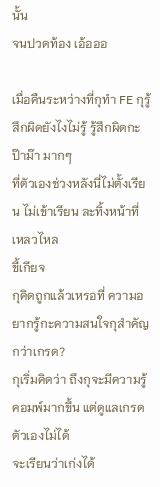นั้น
จนปวดท้อง เอ้อออ

เมื่อคืนระหว่างที่กุทำ FE กุรู้สึกผิดยังไงไม่รู้ รู้สึกผิดกะป๊าม๊า มากๆ
ที่ตัวเองช่วงหลังนี่ไม่ตั้งเรียน ไม่เข้าเรียน ละทิ้งหน้าที่ เหลวไหล
ขี้เกียจ
กุคิดถูกแล้วเหรอที่ ความอยากรู้กะความสนใจกุสำคัญกว่าเกรด?
กุเริ่มคิดว่า ถึงกุจะมีความรู้คอมพ์มากขึ้น แต่ดูแลเกรดตัวเองไม่ได้
จะเรียนว่าเก่งได้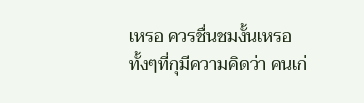เหรอ ควรชื่นชมงั้นเหรอ
ทั้งๆที่กุมีความคิดว่า คนเก่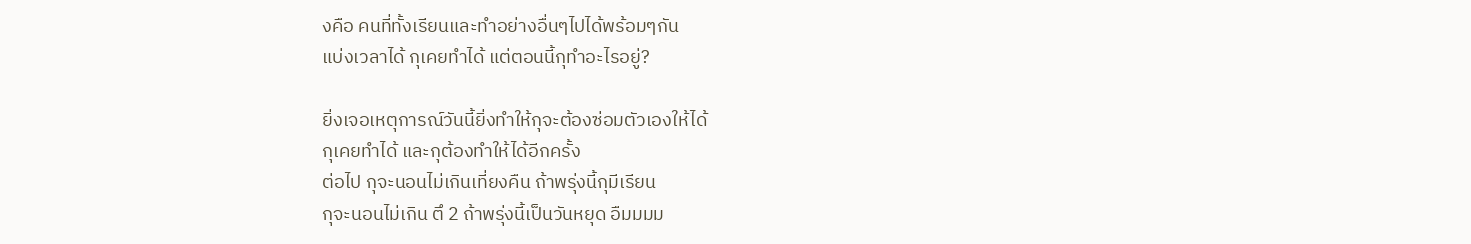งคือ คนที่ทั้งเรียนและทำอย่างอื่นๆไปได้พร้อมๆกัน
แบ่งเวลาได้ กุเคยทำได้ แต่ตอนนี้กุทำอะไรอยู่?

ยิ่งเจอเหตุการณ์วันนี้ยิ่งทำให้กุจะต้องซ่อมตัวเองให้ได้
กุเคยทำได้ และกุต้องทำให้ได้อีกครั้ง
ต่อไป กุจะนอนไม่เกินเที่ยงคืน ถ้าพรุ่งนี้กุมีเรียน
กุจะนอนไม่เกิน ตึ 2 ถ้าพรุ่งนี้เป็นวันหยุด อืมมมม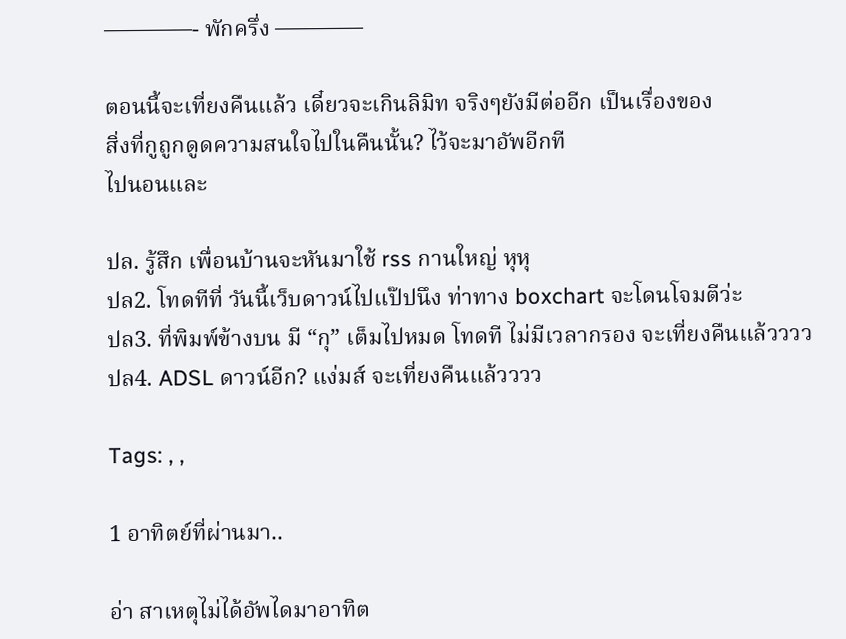————- พักครึ่ง ————

ตอนนี้จะเที่ยงคืนแล้ว เดี๋ยวจะเกินลิมิท จริงๆยังมีต่ออีก เป็นเรื่องของ
สิ่งที่กูถูกดูดความสนใจไปในคืนนั้น? ไว้จะมาอัพอีกที
ไปนอนและ

ปล. รู้สึก เพื่อนบ้านจะหันมาใช้ rss กานใหญ่ หุหุ
ปล2. โทดทีที่ วันนี้เว็บดาวน์ไปแป๊ปนึง ท่าทาง boxchart จะโดนโจมตีว่ะ
ปล3. ที่พิมพ์ข้างบน มี “กุ” เต็มไปหมด โทดที ไม่มีเวลากรอง จะเที่ยงคืนแล้วววว
ปล4. ADSL ดาวน์อีก? แง่มส์ จะเที่ยงคืนแล้วววว

Tags: , ,

1 อาทิตย์ที่ผ่านมา..

อ่า สาเหตุไม่ได้อัพไดมาอาทิต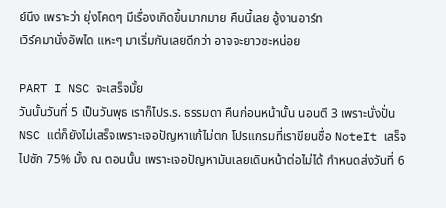ย์นึง เพราะว่า ยุ่งโคดๆ มีเรื่องเกิดขึ้นมากมาย คืนนี้เลย อู้งานอาร์ท
เวิร์คมานั่งอัพได แหะๆ มาเริ่มกันเลยดีกว่า อาจจะยาวซะหน่อย

PART I NSC จะเสร็จมั้ย
วันนั้นวันที่ 5 เป็นวันพุธ เราก็ไปร.ร. ธรรมดา คืนก่อนหน้านั้น นอนตึ 3 เพราะนั่งปั่น NSC แต่ก็ยังไม่เสร็จเพราะเจอปัญหาแก้ไม่ตก โปรแกรมที่เราขียนชื่อ NoteIt เสร็จไปซัก 75% มั้ง ณ ตอนนั้น เพราะเจอปัญหามันเลยเดินหน้าต่อไม่ได้ กำหนดส่งวันที่ 6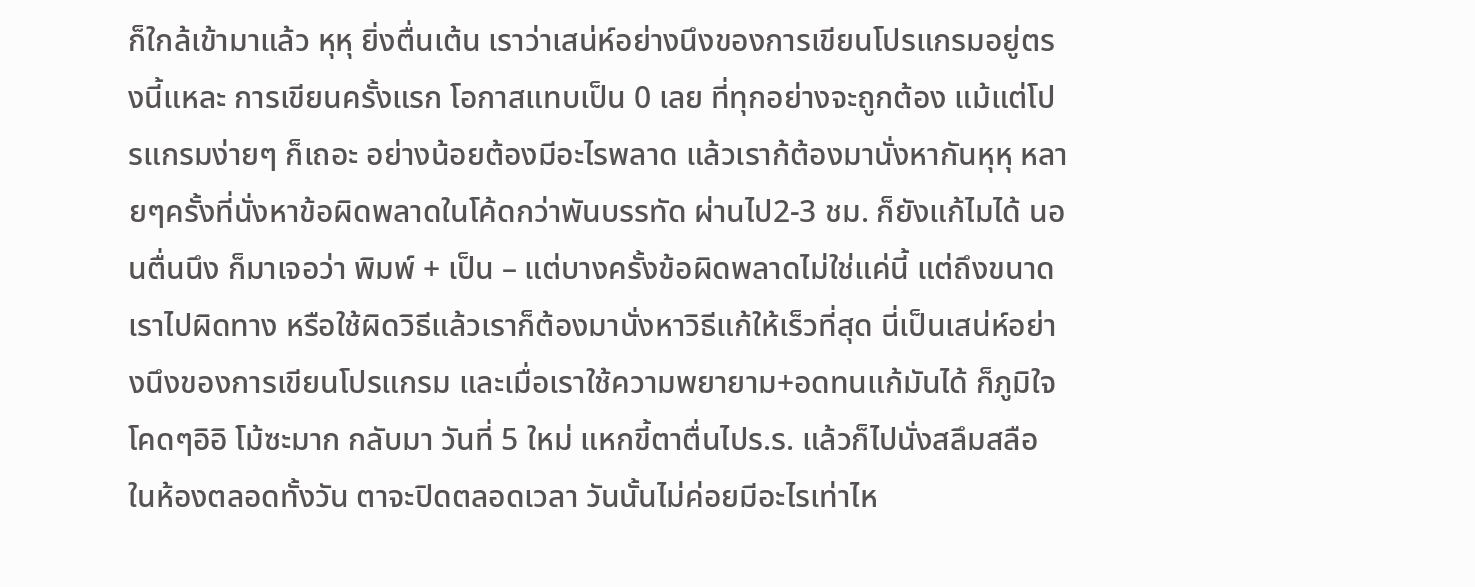ก็ใกล้เข้ามาแล้ว หุหุ ยิ่งตื่นเต้น เราว่าเสน่ห์อย่างนึงของการเขียนโปรแกรมอยู่ตรงนี้แหละ การเขียนครั้งแรก โอกาสแทบเป็น 0 เลย ที่ทุกอย่างจะถูกต้อง แม้แต่โปรแกรมง่ายๆ ก็เถอะ อย่างน้อยต้องมีอะไรพลาด แล้วเราก้ต้องมานั่งหากันหุหุ หลายๆครั้งที่นั่งหาข้อผิดพลาดในโค้ดกว่าพันบรรทัด ผ่านไป2-3 ชม. ก็ยังแก้ไมได้ นอนตื่นนึง ก็มาเจอว่า พิมพ์ + เป็น – แต่บางครั้งข้อผิดพลาดไม่ใช่แค่นี้ แต่ถึงขนาดเราไปผิดทาง หรือใช้ผิดวิธีแล้วเราก็ต้องมานั่งหาวิธีแก้ให้เร็วที่สุด นี่เป็นเสน่ห์อย่างนึงของการเขียนโปรแกรม และเมื่อเราใช้ความพยายาม+อดทนแก้มันได้ ก็ภูมิใจโคดๆอิอิ โม้ซะมาก กลับมา วันที่ 5 ใหม่ แหกขี้ตาตื่นไปร.ร. แล้วก็ไปนั่งสลึมสลือ ในห้องตลอดทั้งวัน ตาจะปิดตลอดเวลา วันนั้นไม่ค่อยมีอะไรเท่าไห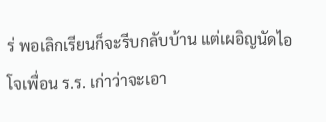ร่ พอเลิกเรียนก็จะรีบกลับบ้าน แต่เผอิญนัดไอโจเพื่อน ร.ร. เก่าว่าจะเอา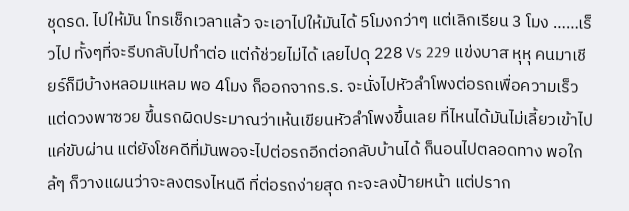ชุดรด. ไปให้มัน โทรเช็กเวลาแล้ว จะเอาไปให้มันได้ 5โมงกว่าๆ แต่เลิกเรียน 3 โมง ……เร็วไป ทั้งๆที่จะรีบกลับไปทำต่อ แต่ก้ช่วยไม่ได้ เลยไปดุ 228 Vs 229 แข่งบาส หุหุ คนมาเชียร์ก็มีบ้างหลอมแหลม พอ 4โมง ก็ออกจากร.ร. จะนั่งไปหัวลำโพงต่อรถเพื่อความเร็ว แต่ดวงพาซวย ขึ้นรถผิดประมาณว่าเห้นเขียนหัวลำโพงขึ้นเลย ที่ไหนได้มันไม่เลี้ยวเข้าไป แค่ขับผ่าน แต่ยังโชคดีที่มันพอจะไปต่อรถอีกต่อกลับบ้านได้ ก็นอนไปตลอดทาง พอใกล้ๆ ก็วางแผนว่าจะลงตรงไหนดี ที่ต่อรถง่ายสุด กะจะลงป้ายหน้า แต่ปราก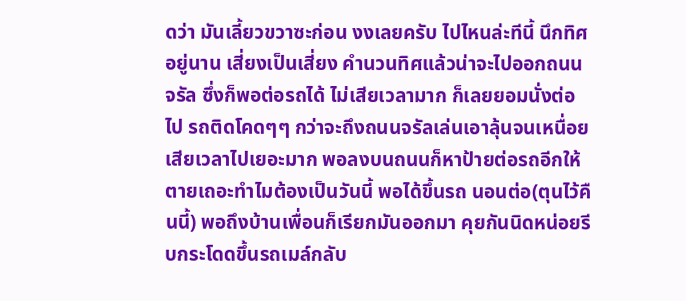ดว่า มันเลี้ยวขวาซะก่อน งงเลยครับ ไปไหนล่ะทีนี้ นึกทิศอยู่นาน เสี่ยงเป็นเสี่ยง คำนวนทิศแล้วน่าจะไปออกถนนจรัล ซึ่งก็พอต่อรถได้ ไม่เสียเวลามาก ก็เลยยอมนั่งต่อไป รถติดโคดๆๆ กว่าจะถึงถนนจรัลเล่นเอาลุ้นจนเหนื่อย เสียเวลาไปเยอะมาก พอลงบนถนนก็หาป้ายต่อรถอีกให้ตายเถอะทำไมต้องเป็นวันนี้ พอได้ขึ้นรถ นอนต่อ(ตุนไว้คืนนี้) พอถึงบ้านเพื่อนก็เรียกมันออกมา คุยกันนิดหน่อยรีบกระโดดขึ้นรถเมล์กลับ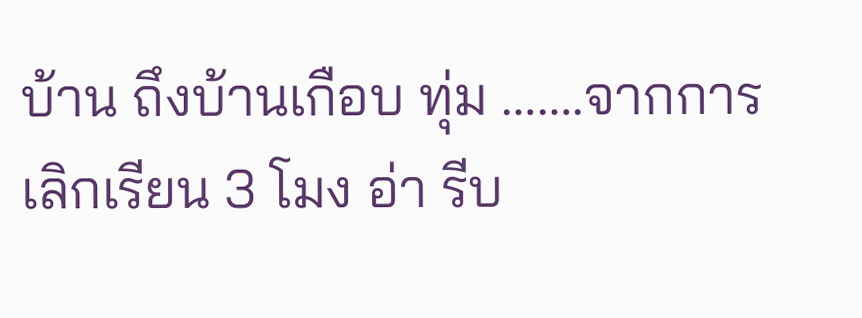บ้าน ถึงบ้านเกือบ ทุ่ม …….จากการเลิกเรียน 3 โมง อ่า รีบ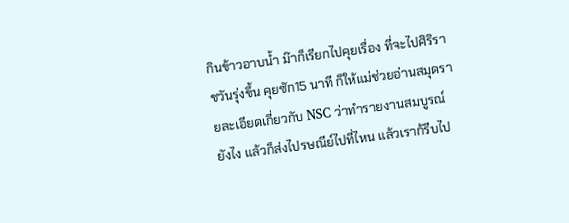กินข้าวอาบน้ำ ม๊าก็เรียกไปคุยเรื่อง ที่จะไปศิริราชวันรุ่งขึ้น คุยซัก15 นาที ก็ให้แม่ช่วยอ่านสมุดรายละเอียดเกี่ยวกับ NSC ว่าทำรายงานสมบูรณ์ยังไง แล้วก็ส่งไปรษณีย์ไปที่ไหน แล้วเราก้รีบไป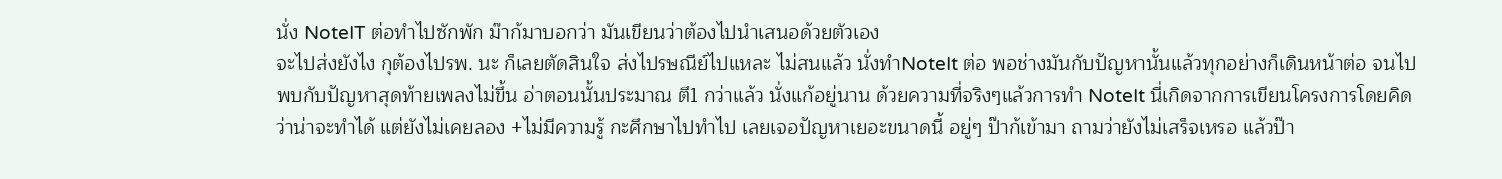นั่ง NoteIT ต่อทำไปซักพัก ม๊าก้มาบอกว่า มันเขียนว่าต้องไปนำเสนอด้วยตัวเอง
จะไปส่งยังไง กุต้องไปรพ. นะ ก็เลยตัดสินใจ ส่งไปรษณีย์ไปแหละ ไม่สนแล้ว นั่งทำNoteIt ต่อ พอช่างมันกับปัญหานั้นแล้วทุกอย่างก็เดินหน้าต่อ จนไปพบกับปัญหาสุดท้ายเพลงไม่ขึ้น อ่าตอนนั้นประมาณ ตึ1 กว่าแล้ว นั่งแก้อยู่นาน ด้วยความที่จริงๆแล้วการทำ NoteIt นี่เกิดจากการเขียนโครงการโดยคิดว่าน่าจะทำได้ แต่ยังไม่เคยลอง +ไม่มีความรู้ กะศึกษาไปทำไป เลยเจอปัญหาเยอะขนาดนี้ อยู่ๆ ป๊าก้เข้ามา ถามว่ายังไม่เสร็จเหรอ แล้วป๊า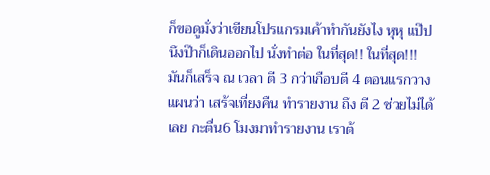ก็ขอดูมั่งว่าเขียนโปรแกรมเค้าทำกันยังไง หุหุ แป๊ปนึงป๊าก็เดินออกไป นั่งทำต่อ ในที่สุด!! ในที่สุด!!! มันก็เสร็จ ณ เวลา ตี 3 กว่าเกือบตี 4 ตอนแรกวางแผนว่า เสร้จเที่ยงคืน ทำรายงาน ถึง ตี 2 ช่วยไม่ได้ เลย กะตื่น6 โมงมาทำรายงาน เราต้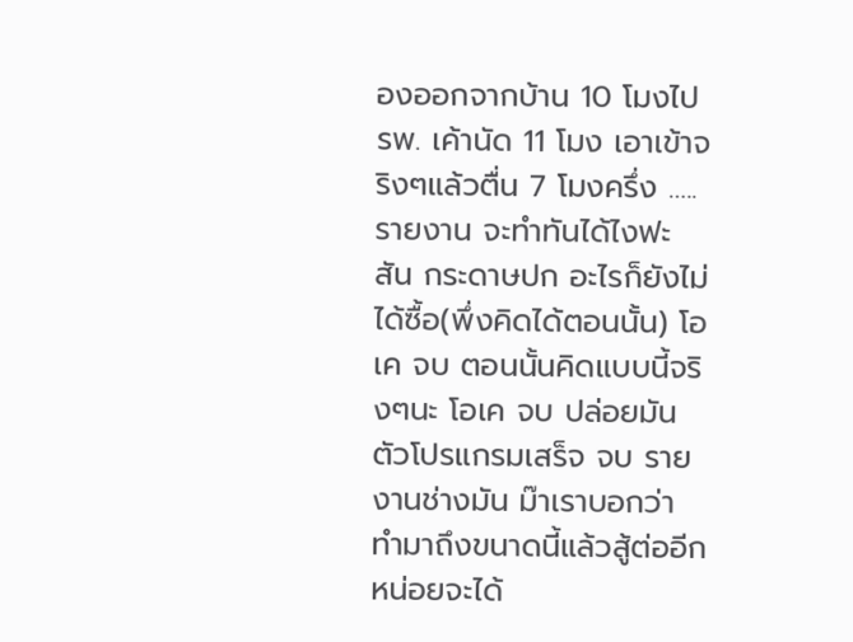องออกจากบ้าน 10 โมงไป รพ. เค้านัด 11 โมง เอาเข้าจริงๆแล้วตื่น 7 โมงครึ่ง …..รายงาน จะทำทันได้ไงฟะ สัน กระดาษปก อะไรก็ยังไม่ได้ซื้อ(พึ่งคิดได้ตอนนั้น) โอเค จบ ตอนนั้นคิดแบบนี้จริงๆนะ โอเค จบ ปล่อยมัน ตัวโปรแกรมเสร็จ จบ รายงานช่างมัน ม๊าเราบอกว่า ทำมาถึงขนาดนี้แล้วสู้ต่ออีกหน่อยจะได้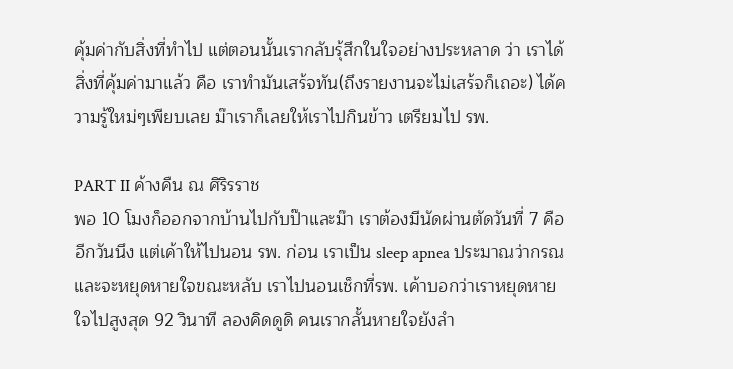คุ้มค่ากับสิ่งที่ทำไป แต่ตอนนั้นเรากลับรุ้สึกในใจอย่างประหลาด ว่า เราได้สิ่งที่คุ้มค่ามาแล้ว คือ เราทำมันเสร้จทัน(ถึงรายงานจะไม่เสร้จก็เถอะ) ได้ความรู้ใหม่ๆเพียบเลย ม๊าเราก็เลยให้เราไปกินข้าว เตรียมไป รพ.

PART II ค้างคืน ณ ศิริรราช
พอ 10 โมงก็ออกจากบ้านไปกับป๊าและม๊า เราต้องมีนัดผ่านตัดวันที่ 7 คืออีกวันนึง แต่เค้าให้ไปนอน รพ. ก่อน เราเป็น sleep apnea ประมาณว่ากรณและจะหยุดหายใจขณะหลับ เราไปนอนเช็กที่รพ. เค้าบอกว่าเราหยุดหายใจไปสูงสุด 92 วินาที ลองคิดดูดิ คนเรากลั้นหายใจยังลำ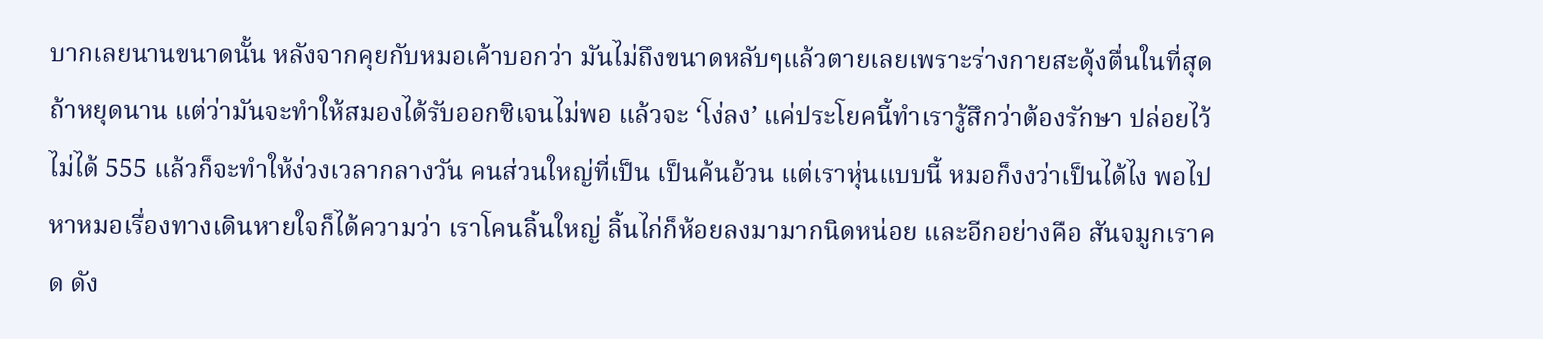บากเลยนานขนาดนั้น หลังจากคุยกับหมอเค้าบอกว่า มันไม่ถึงขนาดหลับๆแล้วตายเลยเพราะร่างกายสะดุ้งตื่นในที่สุดถ้าหยุดนาน แต่ว่ามันจะทำให้สมองได้รับออกซิเจนไม่พอ แล้วจะ ‘โง่ลง’ แค่ประโยคนี้ทำเรารู้สึกว่าต้องรักษา ปล่อยไว้ไม่ได้ 555 แล้วก็จะทำให้ง่วงเวลากลางวัน คนส่วนใหญ่ที่เป็น เป็นค้นอ้วน แต่เราหุ่นแบบนี้ หมอก็งงว่าเป็นได้ไง พอไปหาหมอเรื่องทางเดินหายใจก็ได้ความว่า เราโคนลิ้นใหญ่ ลิ้นไก่ก็ห้อยลงมามากนิดหน่อย และอีกอย่างคือ สันจมูกเราคด ดัง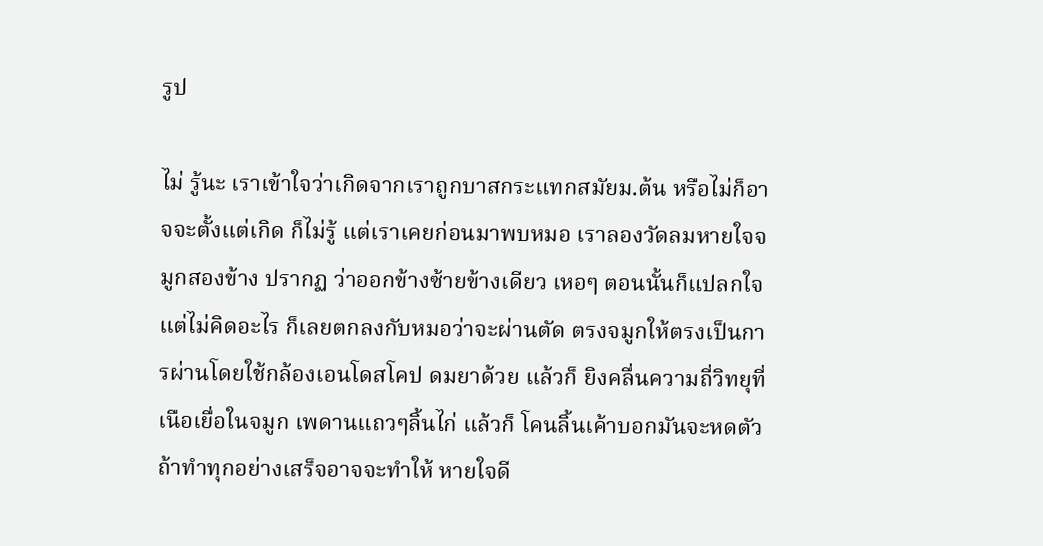รูป

ไม่ รู้นะ เราเข้าใจว่าเกิดจากเราถูกบาสกระแทกสมัยม.ต้น หรือไม่ก็อาจจะตั้งแต่เกิด ก็ไม่รู้ แต่เราเคยก่อนมาพบหมอ เราลองวัดลมหายใจจมูกสองข้าง ปรากฏ ว่าออกข้างซ้ายข้างเดียว เหอๆ ตอนนั้นก็แปลกใจแต่ไม่คิดอะไร ก็เลยตกลงกับหมอว่าจะผ่านตัด ตรงจมูกให้ตรงเป็นการผ่านโดยใช้กล้องเอนโดสโคป ดมยาด้วย แล้วก็ ยิงคลื่นความถี่วิทยุที่เนือเยื่อในจมูก เพดานแถวๆลิ้นไก่ แล้วก็ โคนลิ้นเค้าบอกมันจะหดตัว ถ้าทำทุกอย่างเสร็จอาจจะทำให้ หายใจดี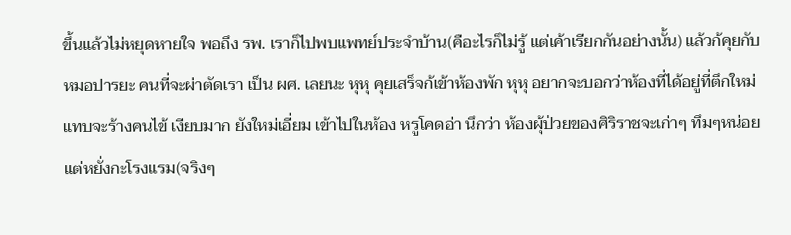ขึ้นแล้วไม่หยุดหายใจ พอถึง รพ. เราก็ไปพบแพทย์ประจำบ้าน(คือะไรก็ไม่รู้ แต่เค้าเรียกกันอย่างนั้น) แล้วก้คุยกับหมอปารยะ คนที่จะผ่าตัดเรา เป็น ผศ. เลยนะ หุหุ คุยเสร็จก้เข้าห้องพัก หุหุ อยากจะบอกว่าห้องที่ได้อยู่ที่ตึกใหม่ แทบจะร้างคนไข้ เงียบมาก ยังใหม่เอี่ยม เข้าไปในห้อง หรูโคดอ่า นึกว่า ห้องผุ้ป่วยของศิริราชจะเก่าๆ ทึมๆหน่อย แต่หยั่งกะโรงแรม(จริงๆ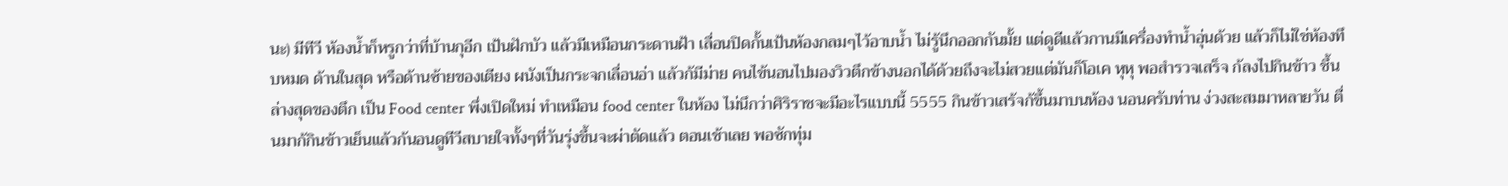นะ) มีทีวี ห้องน้ำก็หรูกว่าที่บ้านกุอีก เป้นฝักบัว แล้วมีเหมือนกระดานฝ้า เลื่อนปิดกั้นเป้นห้องกลมๆไว้อาบน้ำ ไม่รู้นึกออกกันมั้ย แต่ดูดีแล้วกานมีเครื่องทำน้ำอุ่นด้วย แล้วก็ไม่ใช่ห้องทึบหมด ด้านในสุด หรือด้านซ้ายของเตียง ผนังเป็นกระจกเลื่อนอ่า แล้วก้มีม่าย คนไข้นอนไปมองวิวตึกข้างนอกได้ด้วยถึงจะไม่สวยแต่มันก็โอเค หุหุ พอสำรวจเสร็จ ก้ลงไปกินข้าว ชึ้นล่างสุดของตึก เป็น Food center พึ่งเปิดใหม่ ทำเหมือน food center ในห้อง ไม่นึกว่าศิริราชจะมีอะไรแบบนี้ 5555 กินข้าวเสร้จก้ขึ้นมาบนห้อง นอนครับท่าน ง่วงสะสมมาหลายวัน ตื่นมาก้กินข้าวเย็นแล้วก้นอนดูทีวีสบายใจทั้งๆที่วันรุ่งขึ้นจะผ่าตัดแล้ว ตอนเช้าเลย พอซักทุ่ม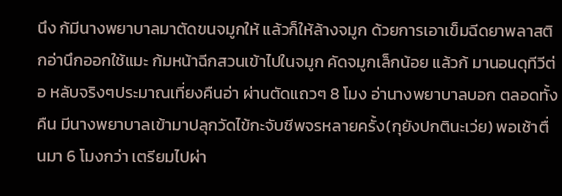นึง ก้มีนางพยาบาลมาตัดขนจมูกให้ แล้วก็ให้ล้างจมูก ด้วยการเอาเข็มฉีดยาพลาสติกอ่านึกออกใช้แมะ ก้มหน้าฉีกสวนเข้าไปในจมูก คัดจมูกเล็กน้อย แล้วก้ มานอนดุทีวีต่อ หลับจริงๆประมาณเที่ยงคืนอ่า ผ่านตัดแถวๆ 8 โมง อ่านางพยาบาลบอก ตลอดทั้งคืน มีนางพยาบาลเข้ามาปลุกวัดไข้กะจับชีพจรหลายครั้ง(กุยังปกตินะเว่ย) พอเช้าตื่นมา 6 โมงกว่า เตรียมไปผ่า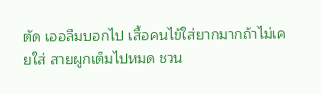ตัด เออลืมบอกไป เสื้อคนไข้ใส่ยากมากถ้าไม่เคยใส่ สายผูกเต็มไปหมด ชวน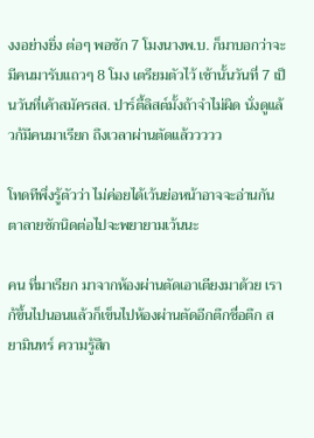งงอย่างยิ่ง ต่อๆ พอซัก 7 โมงนางพ.บ. ก็มาบอกว่าจะมีคนมารับแถวๆ 8 โมง เตรียมตัวไว้ เช้านั้นวันที่ 7 เป็นวันที่เค้าสมัครสส. ปาร์ตี้ลิสต์มั้งถ้าจำไม่ผิด นั่งดูแล้วก้มีคนมาเรียก ถึงเวลาผ่านตัดแล้ววววว

โทดทีพึ่งรู้ตัวว่า ไม่ค่อยได้เว้นย่อหน้าอาจจะอ่านกันตาลายซักนิดต่อไปจะพยายามเว้นนะ

คน ที่มาเรียก มาจากห้องผ่านตัดเอาเตียงมาด้วย เราก้ขึ้นไปนอนแล้วก็เข็นไปห้องผ่านตัดอีกตึกชื่อตึก สยามินทร์ ความรู้สึก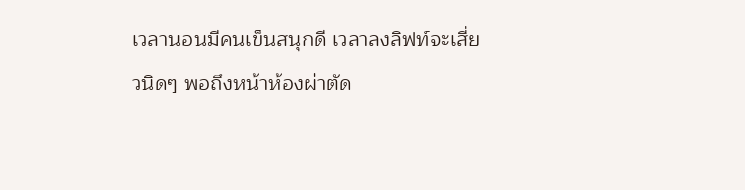เวลานอนมีคนเข็นสนุกดี เวลาลงลิฟท์จะเสี่ยวนิดๆ พอถึงหน้าห้องผ่าตัด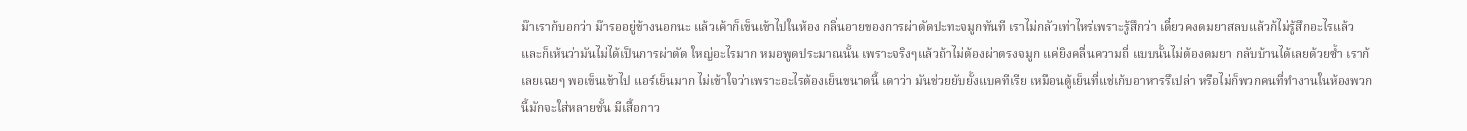ม๊าเราก้บอกว่า ม๊ารออยู่ข้างนอกนะ แล้วเค้าก็เข็นเข้าไปในห้อง กลิ่นอายของการผ่าตัดปะทะจมูกทันที เราไม่กลัวเท่าไหร่เพราะรู้สึกว่า เดี๋ยวคงดมยาสลบแล้วก้ไม่รู้สึกอะไรแล้วและก็เห้นว่ามันไม่ได้เป็นการผ่าตัด ใหญ่อะไรมาก หมอพูดประมาณนั้น เพราะจริงๆแล้วถ้าไม่ต้องผ่าตรงจมูก แค่ยิงคลื่นความถี่ แบบนั้นไม่ต้องดมยา กลับบ้านได้เลยด้วยซ้ำ เราก้เลยเฉยๆ พอเข็นเข้าไป แอร์เย็นมาก ไม่เข้าใจว่าเพราะอะไรต้องเย็นขนาดนี้ เดาว่า มันช่วยยับยั้งแบคทีเรีย เหมือนตู้เย็นที่แช่เก้บอาหารรึเปล่า หรือไม่ก็พวกคนที่ทำงานในห้องพวกนี้มักจะใส่หลายชั้น มีเสื้อกาว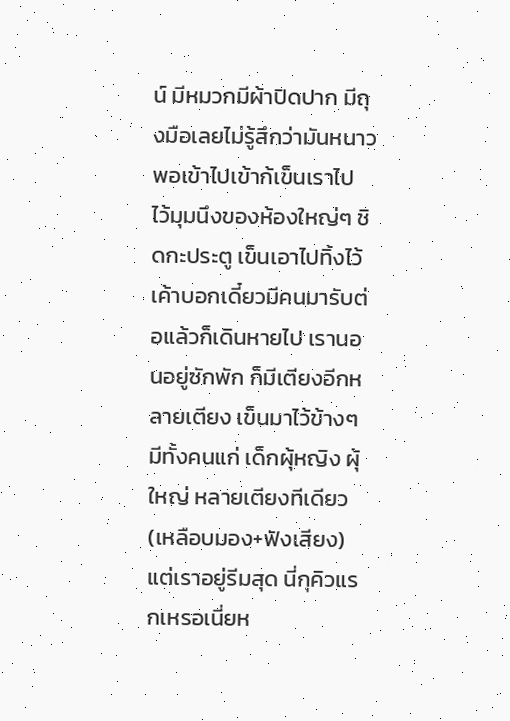น์ มีหมวกมีผ้าปิดปาก มีถุงมือเลยไม่รู้สึกว่ามันหนาว พอเข้าไปเข้าก้เข็นเราไป ไว้มุมนึงของห้องใหญ่ๆ ชิดกะประตู เข็นเอาไปทิ้งไว้ เค้าบอกเดี๋ยวมีคนมารับต่อแล้วก็เดินหายไป เรานอนอยู่ซักพัก ก็มีเตียงอีกหลายเตียง เข็นมาไว้ข้างๆ มีทั้งคนแก่ เด็กผุ้หญิง ผุ้ใหญ่ หลายเตียงทีเดียว(เหลือบมอง+ฟังเสียง) แต่เราอยู่รีมสุด นี่กุคิวแรกเหรอเนี่ยห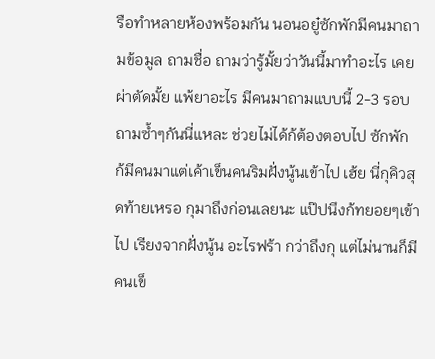รือทำหลายห้องพร้อมกัน นอนอยู๋ซักพักมีคนมาถามข้อมูล ถามชื่อ ถามว่ารู้มั้ยว่าวันนี้มาทำอะไร เคยผ่าตัดมั้ย แพ้ยาอะไร มีคนมาถามแบบนี้ 2-3 รอบ ถามซ้ำๆกันนี่แหละ ช่วยไม่ได้ก้ต้องตอบไป ซักพัก ก้มีคนมาแต่เค้าเข็นคนริมฝั่งนู้นเข้าไป เฮ้ย นี่กุคิวสุดท้ายเหรอ กุมาถึงก่อนเลยนะ แป๊ปนึงก้ทยอยๆเข้าไป เรียงจากฝั่งนู้น อะไรฟร้า กว่าถึงกุ แต่ไม่นานก็มีคนเข็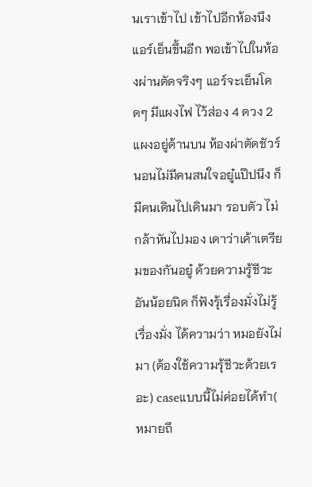นเราเข้าไป เข้าไปอีกห้องนึงแอร์เย็นขึ้นอีก พอเข้าไปในห้องผ่านตัดจริงๆ แอร์จะเย็นโคดๆ มีแผงไฟ ไว้ส่อง 4 ดวง 2 แผงอยู่ด้านบน ห้องผ่าตัดชัวร์ นอนไม่มีคนสนใจอยู๋แป๊ปนึง ก็มีคนเดินไปเดินมา รอบตัว ไม่กล้าหันไปมอง เดาว่าเค้าเตรียมของกันอยู๋ ด้วยความรู้ชีวะอันน้อยนิด ก็ฟังรุ้เรื่องมั่งไม่รู้เรื่องมั่ง ได้ความว่า หมอยังไม่มา (ต้องใช้ความรุ้ชีวะด้วยเรอะ) caseแบบนี้ไม่ค่อยได้ทำ( หมายถึ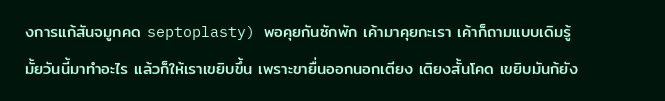งการแก้สันจมูกคด septoplasty) พอคุยกันซักพัก เค้ามาคุยกะเรา เค้าก็ถามแบบเดิมรู้มั้ยวันนี้มาทำอะไร แล้วก็ให้เราเขยิบขึ้น เพราะขายื่นออกนอกเตียง เติยงสั้นโคด เขยิบมันก้ยัง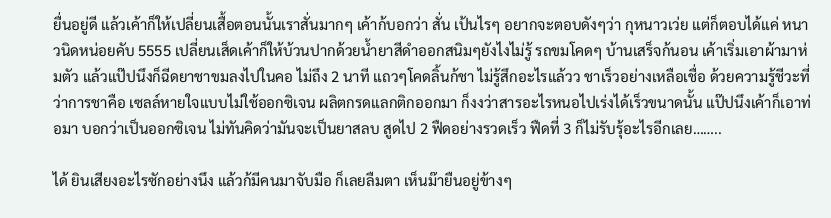ยื่นอยู่ดี แล้วเค้าก็ให้เปลี่ยนเสื้อตอนนั้นเราสั่นมากๆ เค้าก้บอกว่า สั่น เป้นไรๆ อยากจะตอบดังๆว่า กุหนาวเว่ย แต่ก็ตอบได้แค่ หนาวนิดหน่อยคับ 5555 เปลี่ยนเส็ดเค้าก็ให้บ้วนปากด้วยน้ำยาสีดำออกสนิมๆยังไงไม่รู้ รถขมโคดๆ บ้านเสร็จก้นอน เค้าเริ่มเอาผ้ามาห่มตัว แล้วแป๊ปนึงก็ฉีดยาชาขมลงไปในคอ ไม่ถึง 2 นาที แถวๆโคดลิ้นก้ชา ไม่รู้สึกอะไรแล้วว ชาเร็วอย่างเหลือเชื่อ ด้วยความรู้ชีวะที่ว่าการชาคือ เซลล์หายใจแบบไม่ใช้ออกซิเจน ผลิตกรดแลกติกออกมา ก็งงว่าสารอะไรหนอไปเร่งได้เร็วขนาดนั้น แป๊ปนึงเค้าก็เอาท่อมา บอกว่าเป็นออกซิเจน ไม่ทันคิดว่ามันจะเป็นยาสลบ สูดไป 2 ฟืดอย่างรวดเร็ว ฟืดที่ 3 ก็ไม่รับรุ้อะไรอีกเลย……..

ได้ ยินเสียงอะไรซักอย่างนึง แล้วก้มีคนมาจับมือ ก็เลยลืมตา เห็นม๊ายืนอยู่ข้างๆ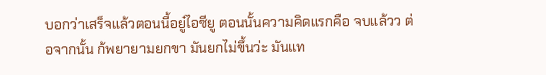บอกว่าเสร็จแล้วตอนนี้อยู๋ไอซียู ตอนนั้นความคิดแรกคือ จบแล้วว ต่อจากนั้น ก้พยายามยกขา มันยกไม่ขึ้นว่ะ มันแท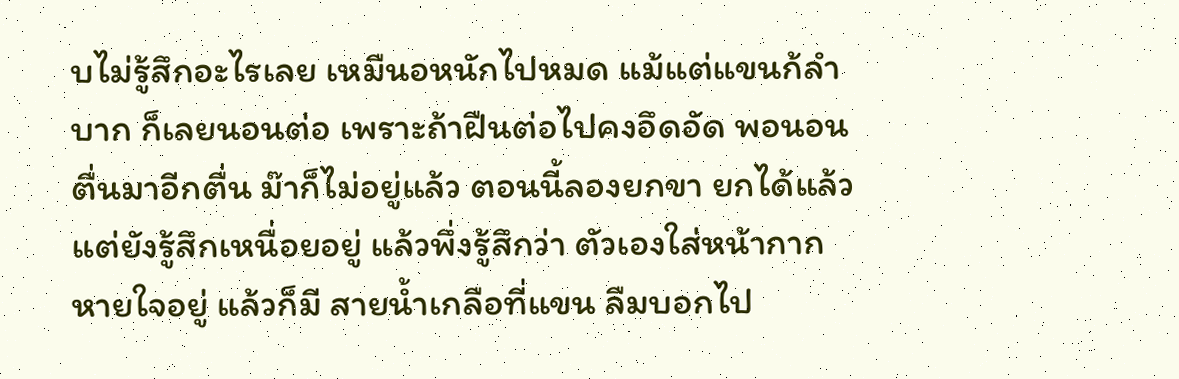บไม่รู้สึกอะไรเลย เหมืนอหนักไปหมด แม้แต่แขนก้ลำบาก ก็เลยนอนต่อ เพราะถ้าฝืนต่อไปคงอึดอัด พอนอนตื่นมาอีกตื่น ม๊าก็ไม่อยู่แล้ว ตอนนี้ลองยกขา ยกได้แล้วแต่ยังรู้สึกเหนื่อยอยู่ แล้วพึ่งรู้สึกว่า ตัวเองใส่หน้ากากหายใจอยู่ แล้วก็มี สายน้ำเกลือที่แขน ลืมบอกไป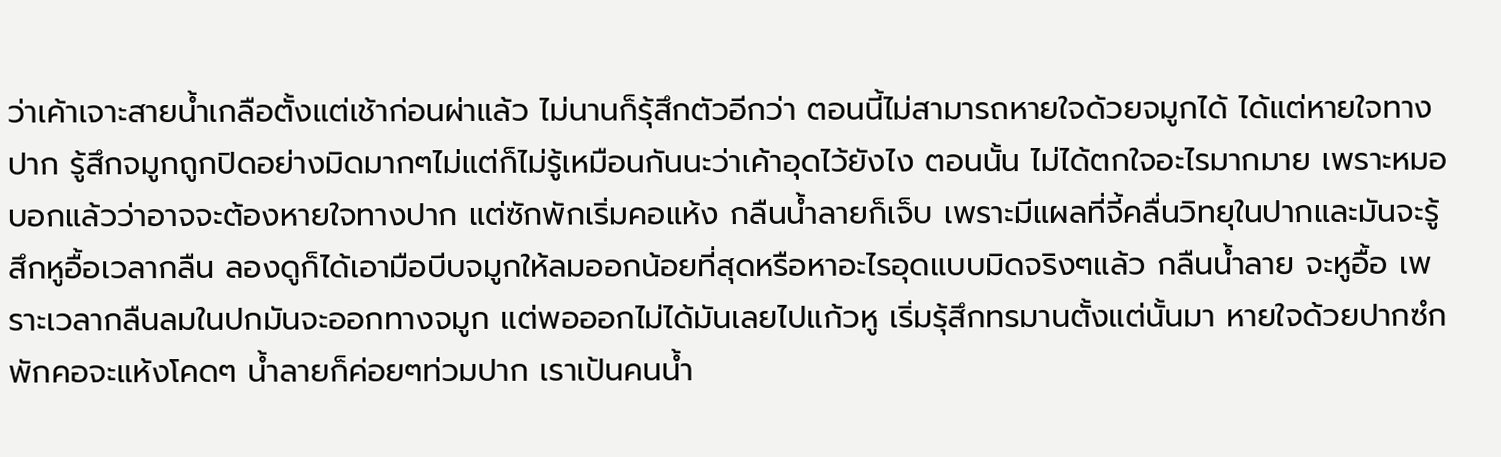ว่าเค้าเจาะสายน้ำเกลือตั้งแต่เช้าก่อนผ่าแล้ว ไม่นานก็รุ้สึกตัวอีกว่า ตอนนี้ไม่สามารถหายใจด้วยจมูกได้ ได้แต่หายใจทางปาก รู้สึกจมูกถูกปิดอย่างมิดมากๆไม่แต่ก็ไม่รู้เหมือนกันนะว่าเค้าอุดไว้ยังไง ตอนนั้น ไม่ได้ตกใจอะไรมากมาย เพราะหมอบอกแล้วว่าอาจจะต้องหายใจทางปาก แต่ซักพักเริ่มคอแห้ง กลืนน้ำลายก็เจ็บ เพราะมีแผลที่จี้คลื่นวิทยุในปากและมันจะรู้สึกหูอื้อเวลากลืน ลองดูก็ได้เอามือบีบจมูกให้ลมออกน้อยที่สุดหรือหาอะไรอุดแบบมิดจริงๆแล้ว กลืนน้ำลาย จะหูอื้อ เพราะเวลากลืนลมในปกมันจะออกทางจมูก แต่พอออกไม่ได้มันเลยไปแก้วหู เริ่มรุ้สึกทรมานตั้งแต่นั้นมา หายใจด้วยปากซํกพักคอจะแห้งโคดๆ น้ำลายก็ค่อยๆท่วมปาก เราเป้นคนน้ำ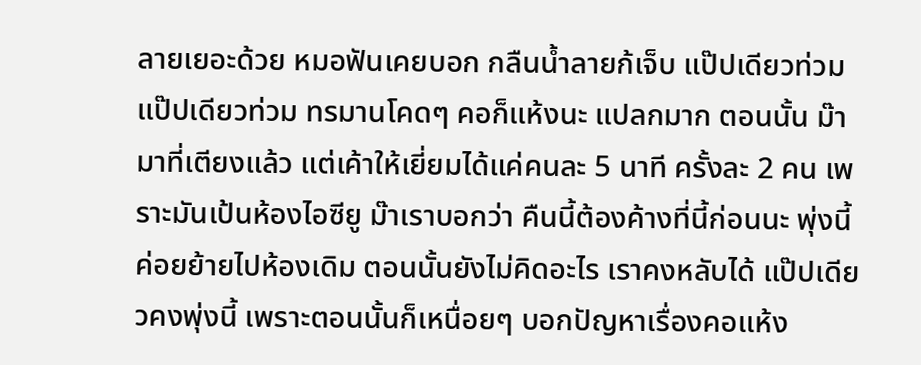ลายเยอะด้วย หมอฟันเคยบอก กลืนน้ำลายก้เจ็บ แป๊ปเดียวท่วม แป๊ปเดียวท่วม ทรมานโคดๆ คอก็แห้งนะ แปลกมาก ตอนนั้น ม๊ามาที่เตียงแล้ว แต่เค้าให้เยี่ยมได้แค่คนละ 5 นาที ครั้งละ 2 คน เพราะมันเป้นห้องไอซียู ม๊าเราบอกว่า คืนนี้ต้องค้างที่นี้ก่อนนะ พุ่งนี้ค่อยย้ายไปห้องเดิม ตอนนั้นยังไม่คิดอะไร เราคงหลับได้ แป๊ปเดียวคงพุ่งนี้ เพราะตอนนั้นก็เหนื่อยๆ บอกปัญหาเรื่องคอแห้ง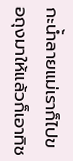กะน้ำลายแม่เราก็ไปขอถุงมาให้แล้วก็เอาทิช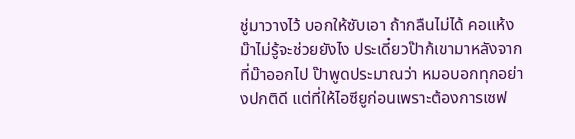ชู่มาวางไว้ บอกให้ซับเอา ถ้ากลืนไม่ได้ คอแห้งม๊าไม่รู้จะช่วยยังไง ประเดี๋ยวป๊าก้เขามาหลังจากที่ม๊าออกไป ป๊าพูดประมาณว่า หมอบอกทุกอย่างปกติดี แต่ที่ให้ไอซียูก่อนเพราะต้องการเซฟ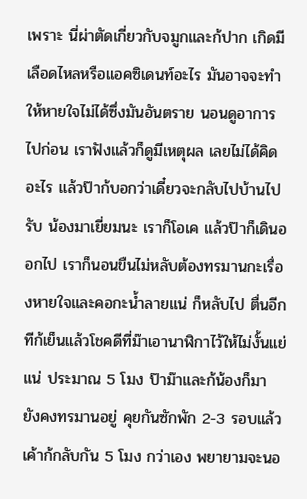เพราะ นี่ผ่าตัดเกี่ยวกับจมูกและก้ปาก เกิดมีเลือดไหลหรือแอคซิเดนท์อะไร มันอาจจะทำให้หายใจไม่ได้ซึ่งมันอันตราย นอนดูอาการไปก่อน เราฟังแล้วก็ดูมีเหตุผล เลยไม่ได้คิดอะไร แล้วป๊าก้บอกว่าเดี๋ยวจะกลับไปบ้านไปรับ น้องมาเยี่ยมนะ เราก็โอเค แล้วป๊าก็เดินออกไป เราก็นอนขืนไม่หลับต้องทรมานกะเรื่องหายใจและคอกะน้ำลายแน่ ก็หลับไป ตื่นอีกทีก้เย็นแล้วโชคดีที่ม๊าเอานาฬิกาไว้ให้ไม่งั้นแย่แน่ ประมาณ 5 โมง ป๊าม๊าและก้น้องก็มา ยังคงทรมานอยู่ คุยกันซักพัก 2-3 รอบแล้วเค้าก้กลับกัน 5 โมง กว่าเอง พยายามจะนอ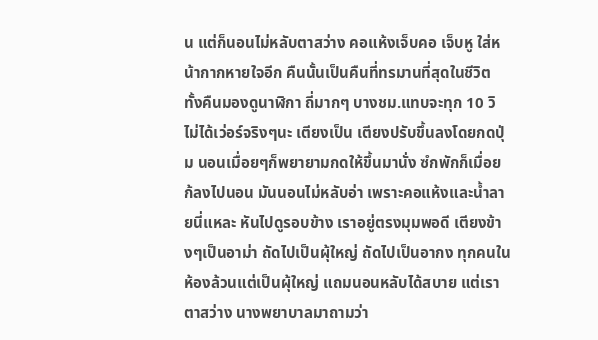น แต่ก็นอนไม่หลับตาสว่าง คอแห้งเจ็บคอ เจ็บหู ใส่หน้ากากหายใจอีก คืนนั้นเป็นคืนที่ทรมานที่สุดในชีวิต ทั้งคืนมองดูนาฬิกา ถี่มากๆ บางชม.แทบจะทุก 10 วิ ไม่ได้เว่อร์จริงๆนะ เตียงเป็น เตียงปรับขึ้นลงโดยกดปุ่ม นอนเมื่อยๆก็พยายามกดให้ขึ้นมานั่ง ซํกพักก็เมื่อย ก้ลงไปนอน มันนอนไม่หลับอ่า เพราะคอแห้งและน้ำลายนี่แหละ หันไปดูรอบข้าง เราอยู่ตรงมุมพอดี เตียงข้างๆเป็นอาม่า ถัดไปเป็นผุ้ใหญ่ ถัดไปเป็นอากง ทุกคนในห้องล้วนแต่เป็นผุ้ใหญ่ แถมนอนหลับได้สบาย แต่เราตาสว่าง นางพยาบาลมาถามว่า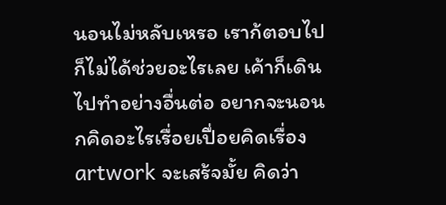นอนไม่หลับเหรอ เราก้ตอบไป ก็ไม่ได้ช่วยอะไรเลย เค้าก็เดินไปทำอย่างอื่นต่อ อยากจะนอนกคิดอะไรเรื่อยเปื่อยคิดเรื่อง artwork จะเสร้จมั้ย คิดว่า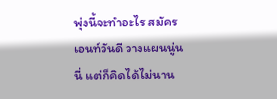พุ่งนี้จะทำอะไร สมัครเอนท์วันดี วางแผนนู่นนี่ แต่ก็คิดได้ไม่นาน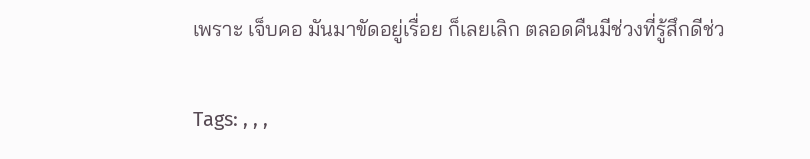เพราะ เจ็บคอ มันมาขัดอยู่เรื่อย ก็เลยเลิก ตลอดคืนมีช่วงที่รู้สึกดีช่ว

Tags: , , ,